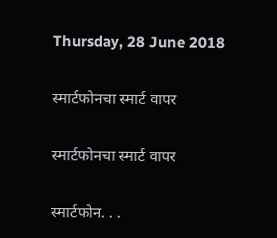Thursday, 28 June 2018

स्मार्टफोनचा स्मार्ट वापर

स्मार्टफोनचा स्मार्ट वापर

स्मार्टफोन. . .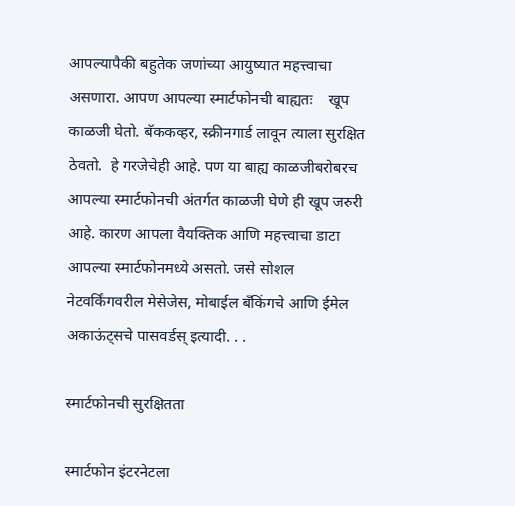आपल्यापैकी बहुतेक जणांच्या आयुष्यात महत्त्वाचा असणारा. आपण आपल्या स्मार्टफोनची बाह्यतः    खूप काळजी घेतो. बॅककव्हर, स्क्रीनगार्ड लावून त्याला सुरक्षित ठेवतो.  हे गरजेचेही आहे. पण या बाह्य काळजीबरोबरच आपल्या स्मार्टफोनची अंतर्गत काळजी घेणे ही खूप जरुरी आहे. कारण आपला वैयक्तिक आणि महत्त्वाचा डाटा आपल्या स्मार्टफोनमध्ये असतो. जसे सोशल नेटवर्किंगवरील मेसेजेस, मोबाईल बँकिंगचे आणि ईमेल अकाऊंट्सचे पासवर्डस् इत्यादी. . .

स्मार्टफोनची सुरक्षितता

स्मार्टफोन इंटरनेटला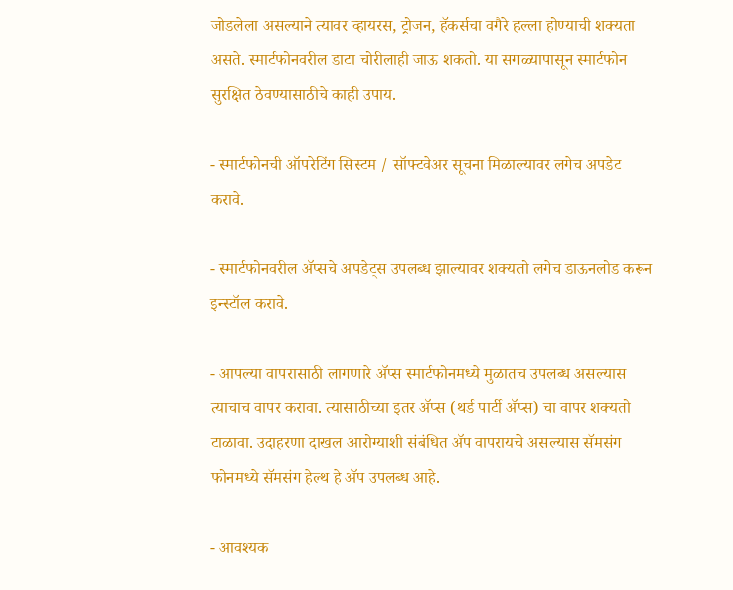जोडलेला असल्याने त्यावर व्हायरस, ट्रोजन, हॅकर्सचा वगैरे हल्ला होण्याची शक्यता असते. स्मार्टफोनवरील डाटा चोरीलाही जाऊ शकतो. या सगळ्यापासून स्मार्टफोन सुरक्षित ठेवण्यासाठीचे काही उपाय.

- स्मार्टफोनची ऑपरेटिंग सिस्टम / सॉफ्टवेअर सूचना मिळाल्यावर लगेच अपडेट करावे.

- स्मार्टफोनवरील ॲप्सचे अपडेट्स उपलब्ध झाल्यावर शक्यतो लगेच डाऊनलोड करून इन्स्टॉल करावे.

- आपल्या वापरासाठी लागणारे ॲप्स स्मार्टफोनमध्ये मुळातच उपलब्ध असल्यास त्याचाच वापर करावा. त्यासाठीच्या इतर ॲप्स (थर्ड पार्टी ॲप्स) चा वापर शक्यतो  टाळावा. उदाहरणा दाखल आरोग्याशी संबंधित ॲप वापरायचे असल्यास सॅमसंग फोनमध्ये सॅमसंग हेल्थ हे ॲप उपलब्ध आहे.

- आवश्यक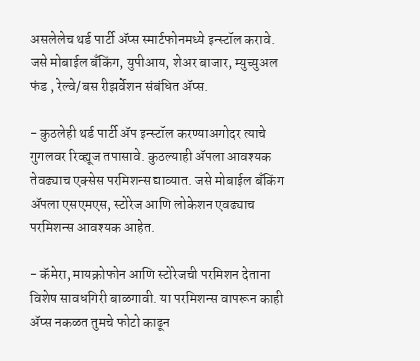असलेलेच थर्ड पार्टी ॲप्स स्मार्टफोनमध्ये इन्स्टॉल करावे. जसे मोबाईल बँकिंग, युपीआय, शेअर बाजार, म्युच्युअल फंड , रेल्वे/बस रीझर्वेशन संबंधित ॲप्स.

- कुठलेही थर्ड पार्टी ॲप इन्स्टॉल करण्याअगोदर त्याचे गुगलवर रिव्ह्यूज तपासावे. कुठल्याही ॲपला आवश्यक तेवढ्याच एक्सेस परमिशन्स द्याव्यात. जसे मोबाईल बॅंकिंग ॲपला एसएमएस, स्टोरेज आणि लोकेशन एवढ्याच परमिशन्स आवश्यक आहेत.

- कॅमेरा, मायक्रोफोन आणि स्टोरेजची परमिशन देताना विशेष सावधगिरी बाळगावी. या परमिशन्स वापरून काही ॲप्स नकळत तुमचे फोटो काढून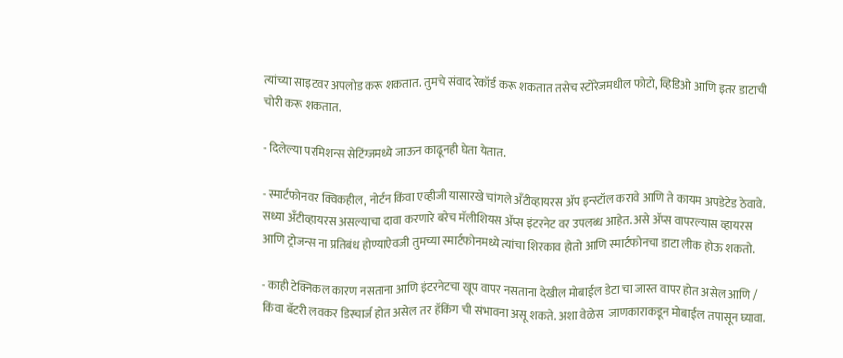त्यांच्या साइटवर अपलोड करू शकतात. तुमचे संवाद रेकॉर्ड करू शकतात तसेच स्टोरेजमधील फोटो, व्हिडिओ आणि इतर डाटाची चोरी करू शकतात.

- दिलेल्या परमिशन्स सेटिंग्जमध्ये जाऊन काढूनही घेता येतात.

- स्मार्टफोनवर क्विकहील, नोर्टन किंवा एव्हीजी यासारखे चांगले अँटीव्हायरस ॲप इन्स्टॉल करावे आणि ते कायम अपडेटेड ठेवावे. सध्या अँटीव्हायरस असल्याचा दावा करणारे बरेच मॅलीशियस ॲप्स इंटरनेट वर उपलब्ध आहेत. असे ॲप्स वापरल्यास व्हायरस आणि ट्रोजन्स ना प्रतिबंध होण्याऐवजी तुमच्या स्मार्टफोनमध्ये त्यांचा शिरकाव होतो आणि स्मार्टफोनचा डाटा लीक होऊ शकतो.

- काही टेक्निकल कारण नसताना आणि इंटरनेटचा खूप वापर नसताना देखील मोबाईल डेटा चा जास्त वापर होत असेल आणि / किंवा बॅटरी लवकर डिस्चार्ज होत असेल तर हॅकिंग ची संभावना असू शकते. अशा वेळेस  जाणकाराकडून मोबाईल तपासून घ्यावा.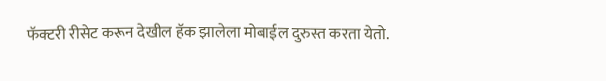फॅक्टरी रीसेट करून देखील हॅक झालेला मोबाईल दुरुस्त करता येतो.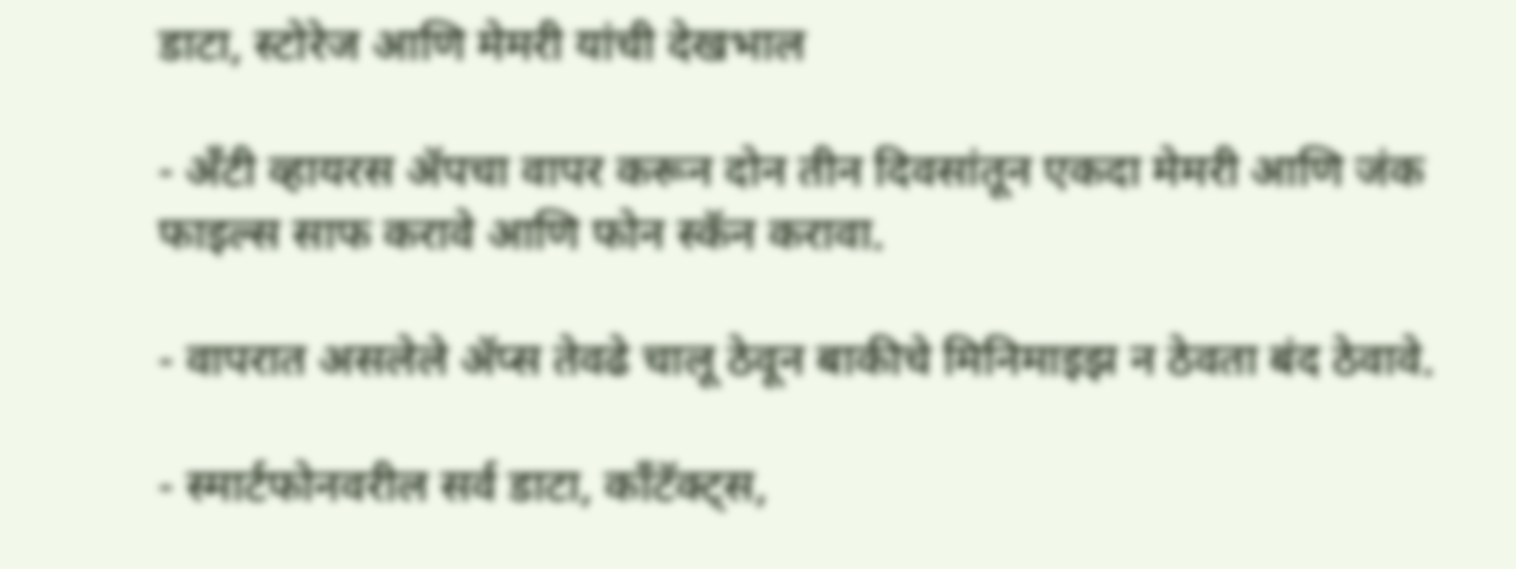डाटा, स्टोरेज आणि मेमरी यांची देखभाल

- अँटी व्हायरस ॲपचा वापर करून दोन तीन दिवसांतून एकदा मेमरी आणि जंक फाइल्स साफ करावे आणि फोन स्कॅन करावा.

- वापरात असलेले ॲप्स तेवढे चालू ठेवून बाकीचे मिनिमाइझ न ठेवता बंद ठेवावे.

- स्मार्टफोनवरील सर्व डाटा, काँटॅक्ट्स,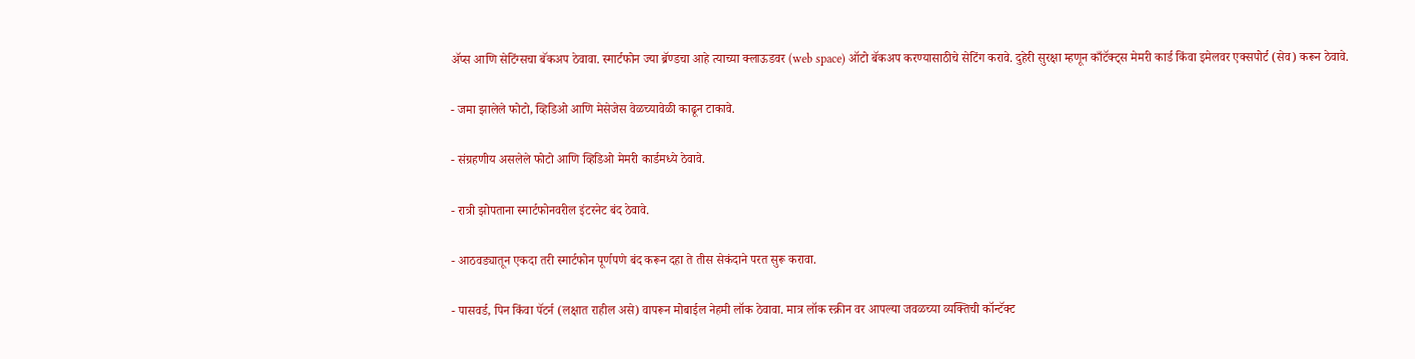ॲप्स आणि सेटिंग्सचा बॅकअप ठेवावा. स्मार्टफोन ज्या ब्रॅण्डचा आहे त्याच्या क्लाऊडवर (web space) ऑटो बॅकअप करण्यासाठीचे सेटिंग करावे. दुहेरी सुरक्षा म्हणून काँटॅक्ट्स मेमरी कार्ड किंवा इमेलवर एक्सपोर्ट (सेव) करून ठेवावे.

- जमा झालेले फोटो, व्हिडिओ आणि मेसेजेस वेळच्यावेळी काढून टाकावे.

- संग्रहणीय असलेले फोटो आणि व्हिडिओ मेमरी कार्डमध्ये ठेवावे.

- रात्री झोपताना स्मार्टफोनवरील इंटरनेट बंद ठेवावे.

- आठवड्यातून एकदा तरी स्मार्टफोन पूर्णपणे बंद करून दहा ते तीस सेकंदाने परत सुरू करावा.

- पासवर्ड, पिन किंवा पॅटर्न (लक्षात राहील असे) वापरून मोबाईल नेहमी लॉक ठेवावा. मात्र लॉक स्क्रीन वर आपल्या जवळच्या व्यक्तिची कॉन्टॅक्ट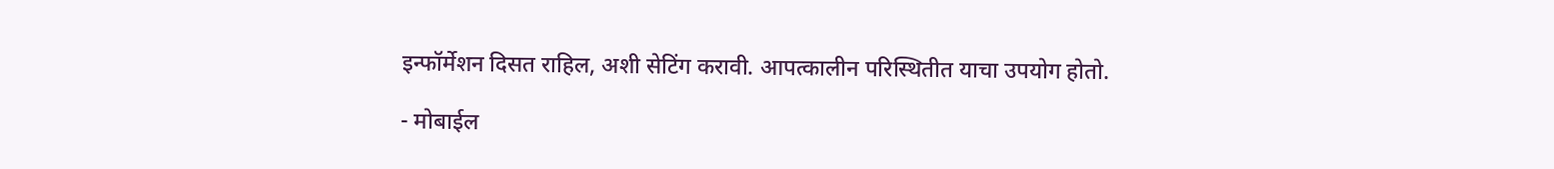इन्फॉर्मेशन दिसत राहिल, अशी सेटिंग करावी. आपत्कालीन परिस्थितीत याचा उपयोग होतो.

- मोबाईल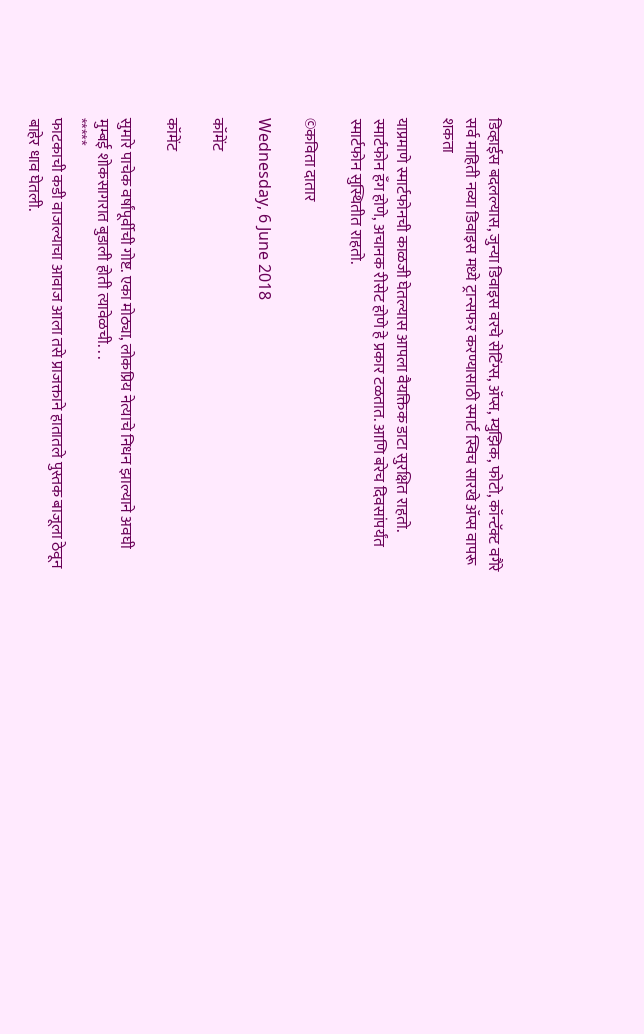डिव्हाईस बदलल्यास, जुन्या डिवाइस वरचे सेटिंग्स, ॲप्स, म्युझिक, फोटो, कॉन्टॅक्ट वगैरे सर्व माहिती नव्या डिवाइस मध्ये ट्रान्सफर करण्यासाठी स्मार्ट स्विच सारखे ॲप्स वापरू शकता

याप्रमाणे स्मार्टफोनची काळजी घेतल्यास आपला वैयक्तिक डाटा सुरक्षित राहतो. स्मार्टफोन हँग होणे, अचानक रीसेट होणे हे प्रकार टळतात. आणि बरेच दिवसांपर्यंत स्मार्टफोन सुस्थितीत राहतो.

©कविता दातार

Wednesday, 6 June 2018

कॉमेंट

कॉमेंट

सुमारे पाचेक वर्षांपूर्वीची गोष्ट. एका मोठ्या, लोकप्रिय नेत्याचे निधन झाल्याने अवघी मुम्बई शोकसागरात बुडाली होती त्यावेळची. . .
*****
फाटकाची कडी वाजल्याचा आवाज आला तसे प्राजक्ताने हातातले पुस्तक बाजूला ठेवून  बाहेर धाव घेतली.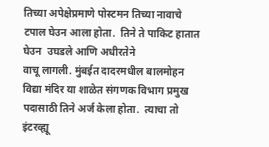तिच्या अपेक्षेप्रमाणे पोस्टमन तिच्या नावाचे टपाल घेउन आला होता.  तिने ते पाकिट हातात घेउन  उघडले आणि अधीरतेने
वाचू लागली. मुंबईत दादरमधील बालमोहन विद्या मंदिर या शाळेत संगणक विभाग प्रमुख पदासाठी तिने अर्ज केला होता.  त्याचा तो इंटरव्ह्यू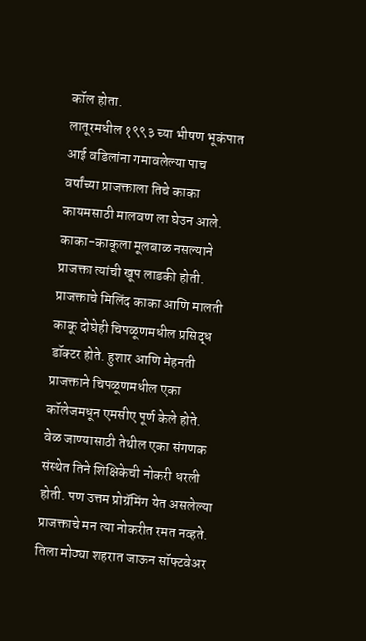कॉल होता.
लातूरमधील १९९३ च्या भीषण भूकंपात आई वडिलांना गमावलेल्या पाच वर्षांच्या प्राजक्ताला तिचे काका कायमसाठी मालवण ला घेउन आले. काका-काकूला मूलबाळ नसल्याने प्राजक्ता त्यांची खूप लाडकी होती. प्राजक्ताचे मिलिंद काका आणि मालती काकू दोघेही चिपळूणमधील प्रसिद्ध डॉक्टर होते. हुशार आणि मेहनती प्राजक्ताने चिपळूणमधील एका कॉलेजमधून एमसीए पूर्ण केले होते. वेळ जाण्यासाठी तेथील एका संगणक संस्थेत तिने शिक्षिकेची नोकरी धरली होती. पण उत्तम प्रोग्रॅमिंग येत असलेल्या प्राजक्ताचे मन त्या नोकरीत रमत नव्हते. तिला मोठ्या शहरात जाऊन सॉफ्टवेअर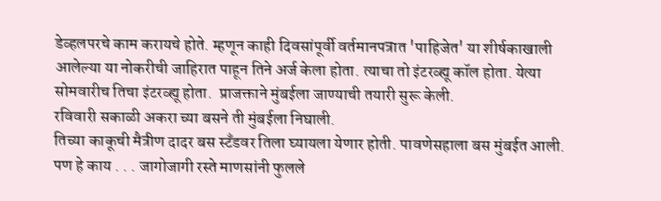डेव्हलपरचे काम करायचे होते. म्हणून काही दिवसांपूर्वी वर्तमानपत्रात 'पाहिजेत' या शीर्षकाखाली आलेल्या या नोकरीची जाहिरात पाहून तिने अर्ज केला होता. त्याचा तो इंटरव्ह्यू कॉल होता. येत्या सोमवारीच तिचा इंटरव्ह्यू होता.  प्राजक्ताने मुंबईला जाण्याची तयारी सुरू केली.
रविवारी सकाळी अकरा च्या बसने ती मुंबईला निघाली.
तिच्या काकूची मैत्रीण दादर बस स्टॅंडवर तिला घ्यायला येणार होती. पावणेसहाला बस मुंबईत आली. पण हे काय . . . जागोजागी रस्ते माणसांनी फुलले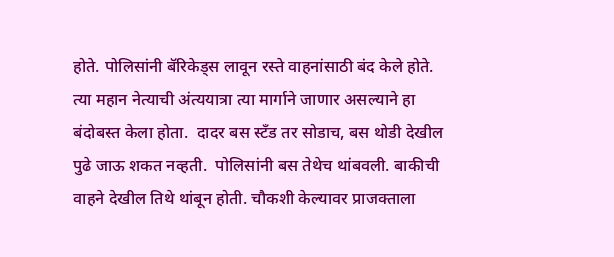होते. पोलिसांनी बॅरिकेड्स लावून रस्ते वाहनांसाठी बंद केले होते. त्या महान नेत्याची अंत्ययात्रा त्या मार्गाने जाणार असल्याने हा बंदोबस्त केला होता.  दादर बस स्टँड तर सोडाच, बस थोडी देखील पुढे जाऊ शकत नव्हती.  पोलिसांनी बस तेथेच थांबवली. बाकीची वाहने देखील तिथे थांबून होती. चौकशी केल्यावर प्राजक्ताला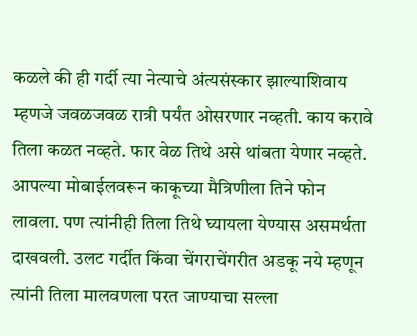कळले की ही गर्दी त्या नेत्याचे अंत्यसंस्कार झाल्याशिवाय म्हणजे जवळजवळ रात्री पर्यंत ओसरणार नव्हती. काय करावे तिला कळत नव्हते. फार वेळ तिथे असे थांबता येणार नव्हते.  आपल्या मोबाईलवरून काकूच्या मैत्रिणीला तिने फोन लावला. पण त्यांनीही तिला तिथे घ्यायला येण्यास असमर्थता दाखवली. उलट गर्दीत किंवा चेंगराचेंगरीत अडकू नये म्हणून त्यांनी तिला मालवणला परत जाण्याचा सल्ला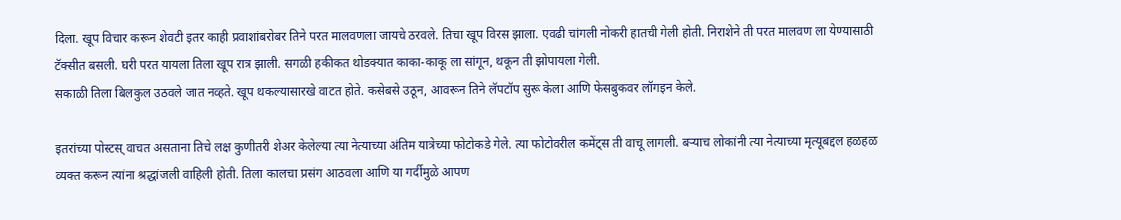दिला. खूप विचार करून शेवटी इतर काही प्रवाशांबरोबर तिने परत मालवणला जायचे ठरवले. तिचा खूप विरस झाला. एवढी चांगली नोकरी हातची गेली होती. निराशेने ती परत मालवण ला येण्यासाठी टॅक्सीत बसली. घरी परत यायला तिला खूप रात्र झाली. सगळी हकीकत थोडक्यात काका-काकू ला सांगून, थकून ती झोपायला गेली.
सकाळी तिला बिलकुल उठवले जात नव्हते. खूप थकल्यासारखे वाटत होते. कसेबसे उठून, आवरून तिने लॅपटॉप सुरू केला आणि फेसबुकवर लॉगइन केले.

इतरांच्या पोस्टस् वाचत असताना तिचे लक्ष कुणीतरी शेअर केलेल्या त्या नेत्याच्या अंतिम यात्रेच्या फोटोकडे गेले. त्या फोटोवरील कमेंट्स ती वाचू लागली. बऱ्याच लोकांनी त्या नेत्याच्या मृत्यूबद्दल हळहळ व्यक्त करून त्यांना श्रद्धांजली वाहिली होती. तिला कालचा प्रसंग आठवला आणि या गर्दीमुळे आपण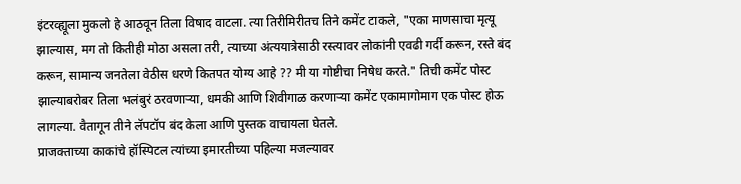इंटरव्ह्यूला मुकलो हे आठवून तिला विषाद वाटला. त्या तिरीमिरीतच तिने कमेंट टाकले, "एका माणसाचा मृत्यू झाल्यास, मग तो कितीही मोठा असला तरी, त्याच्या अंत्ययात्रेसाठी रस्त्यावर लोकांनी एवढी गर्दी करून, रस्ते बंद करून, सामान्य जनतेला वेठीस धरणे कितपत योग्य आहे ?? मी या गोष्टीचा निषेध करते." तिची कमेंट पोस्ट झाल्याबरोबर तिला भलंबुरं ठरवणाऱ्या, धमकी आणि शिवीगाळ करणाऱ्या कमेंट एकामागोमाग एक पोस्ट होऊ लागल्या. वैतागून तीने लॅपटॉप बंद केला आणि पुस्तक वाचायला घेतले.
प्राजक्ताच्या काकांचे हॉस्पिटल त्यांच्या इमारतीच्या पहिल्या मजल्यावर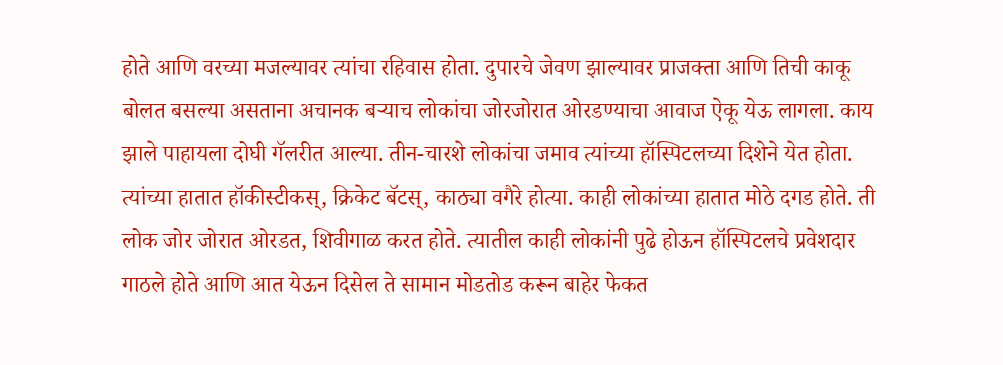होते आणि वरच्या मजल्यावर त्यांचा रहिवास होता. दुपारचे जेवण झाल्यावर प्राजक्ता आणि तिची काकू बोलत बसल्या असताना अचानक बर्‍याच लोकांचा जोरजोरात ओरडण्याचा आवाज ऐकू येऊ लागला. काय झाले पाहायला दोघी गॅलरीत आल्या. तीन-चारशे लोकांचा जमाव त्यांच्या हॉस्पिटलच्या दिशेने येत होता. त्यांच्या हातात हॉकीस्टीकस्, क्रिकेट बॅटस्, काठ्या वगैरे होत्या. काही लोकांच्या हातात मोठे दगड होते. ती लोक जोर जोरात ओरडत, शिवीगाळ करत होते. त्यातील काही लोकांनी पुढे होऊन हॉस्पिटलचे प्रवेशदार गाठले होते आणि आत येऊन दिसेल ते सामान मोडतोड करून बाहेर फेकत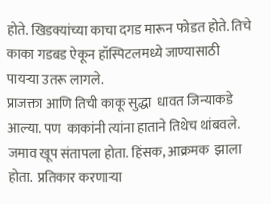होते. खिडक्यांच्या काचा दगड मारून फोडत होते. तिचे काका गडबड ऐकून हॉस्पिटलमध्ये जाण्यासाठी पायर्‍या उतरू लागले.
प्राजक्ता आणि तिची काकू सुद्धा  धावत जिन्याकडे आल्या. पण  काकांनी त्यांना हाताने तिथेच थांबवले.  जमाव खूप संतापला होता. हिंसक, आक्रमक  झाला होता.  प्रतिकार करणाऱ्या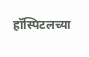हॉस्पिटलच्या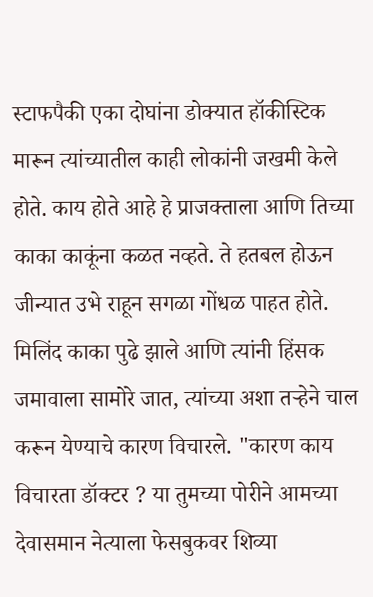स्टाफपैकी एका दोघांना डोक्यात हॉकीस्टिक मारून त्यांच्यातील काही लोकांनी जखमी केले होते. काय होते आहे हे प्राजक्ताला आणि तिच्या काका काकूंना कळत नव्हते. ते हतबल होऊन जीन्यात उभे राहून सगळा गोंधळ पाहत होते. मिलिंद काका पुढे झाले आणि त्यांनी हिंसक जमावाला सामोरे जात, त्यांच्या अशा तर्‍हेने चाल करून येण्याचे कारण विचारले. "कारण काय विचारता डॉक्टर ? या तुमच्या पोरीने आमच्या देवासमान नेत्याला फेसबुकवर शिव्या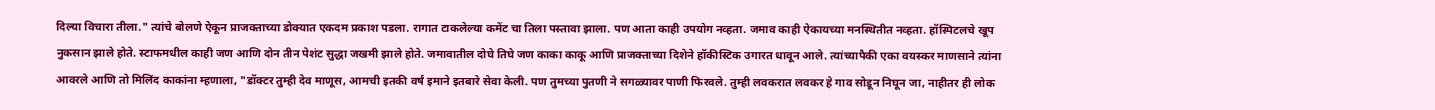दिल्या विचारा तीला." त्यांचे बोलणे ऐकून प्राजक्ताच्या डोक्यात एकदम प्रकाश पडला. रागात टाकलेल्या कमेंट चा तिला पस्तावा झाला. पण आता काही उपयोग नव्हता. जमाव काही ऐकायच्या मनस्थितीत नव्हता. हॉस्पिटलचे खूप नुकसान झाले होते. स्टाफमधील काही जण आणि दोन तीन पेशंट सुद्धा जखमी झाले होते. जमावातील दोघे तिघे जण काका काकू आणि प्राजक्ताच्या दिशेने हॉकीस्टिक उगारत धावून आले. त्यांच्यापैकी एका वयस्कर माणसाने त्यांना आवरले आणि तो मिलिंद काकांना म्हणाला, "डॉक्टर तुम्ही देव माणूस, आमची इतकी वर्षं इमाने इतबारे सेवा केली. पण तुमच्या पुतणी ने सगळ्यावर पाणी फिरवले. तुम्ही लवकरात लवकर हे गाव सोडून निघून जा, नाहीतर ही लोक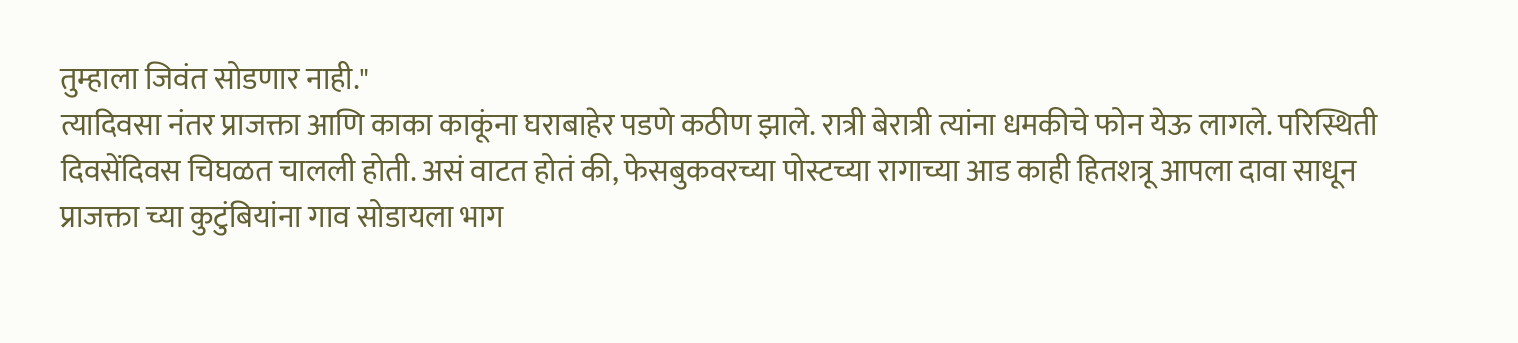तुम्हाला जिवंत सोडणार नाही."
त्यादिवसा नंतर प्राजक्ता आणि काका काकूंना घराबाहेर पडणे कठीण झाले. रात्री बेरात्री त्यांना धमकीचे फोन येऊ लागले. परिस्थिती दिवसेंदिवस चिघळत चालली होती. असं वाटत होतं की, फेसबुकवरच्या पोस्टच्या रागाच्या आड काही हितशत्रू आपला दावा साधून प्राजक्ता च्या कुटुंबियांना गाव सोडायला भाग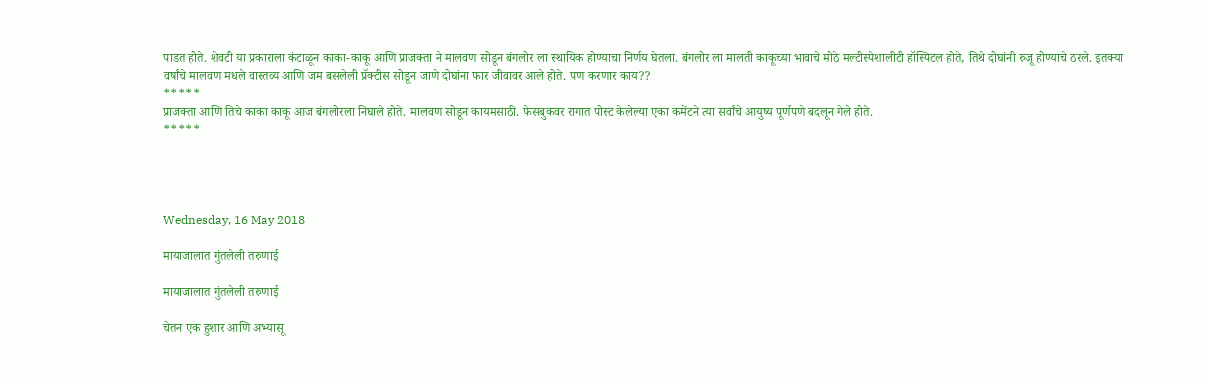पाडत होते. शेवटी या प्रकाराला कंटाळून काका-काकू आणि प्राजक्ता ने मालवण सोडून बंगलोर ला स्थायिक होण्याचा निर्णय घेतला. बंगलोर ला मालती काकूच्या भावाचे मोठे मल्टीस्पेशालीटी हॉस्पिटल होते, तिथे दोघांनी रुजू होण्याचे ठरले. इतक्या वर्षांचे मालवण मधले वास्तव्य आणि जम बसलेली प्रॅक्टीस सोडून जाणे दोघांना फार जीवावर आले होते. पण करणार काय??
*****
प्राजक्ता आणि तिचे काका काकू आज बंगलोरला निघाले होते. मालवण सोडून कायमसाठी. फेसबुकवर रागात पोस्ट केलेल्या एका कमेंटने त्या सर्वांचे आयुष्य पूर्णपणे बदलून गेले होते.
*****




Wednesday, 16 May 2018

मायाजालात गुंतलेली तरुणाई

मायाजालात गुंतलेली तरुणाई

चेतन एक हुशार आणि अभ्यासू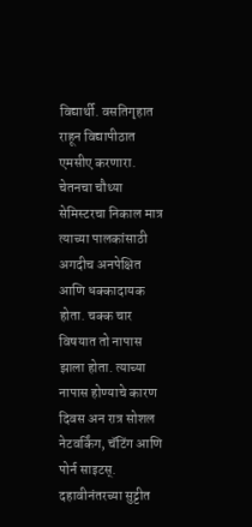विद्यार्थी. वसतिगृहात राहून विद्यापीठात एमसीए करणारा. चेतनचा चौथ्या सेमिस्टरचा निकाल मात्र त्याच्या पालकांसाठी अगदीच अनपेक्षित आणि धक्कादायक होता. चक्क चार विषयात तो नापास झाला होता. त्याच्या नापास होण्याचे कारण दिवस अन रात्र सोशल नेटवर्किंग, चॅटिंग आणि पोर्न साइटस्.
दहावीनंतरच्या सुट्टीत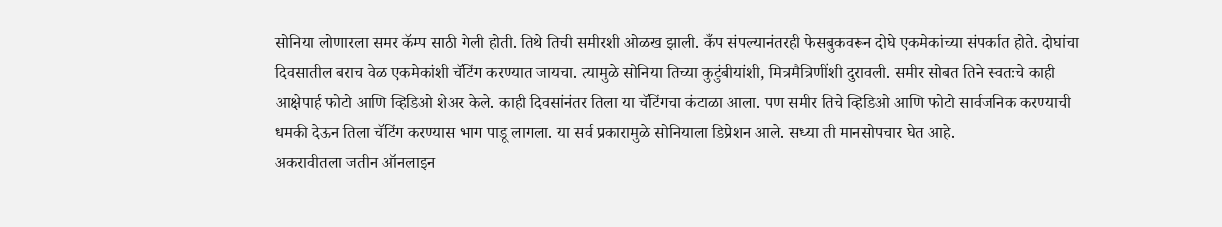सोनिया लोणारला समर कॅम्प साठी गेली होती. तिथे तिची समीरशी ओळख झाली. कँप संपल्यानंतरही फेसबुकवरून दोघे एकमेकांच्या संपर्कात होते. दोघांचा दिवसातील बराच वेळ एकमेकांशी चॅटिंग करण्यात जायचा. त्यामुळे सोनिया तिच्या कुटुंबीयांशी, मित्रमैत्रिणींशी दुरावली. समीर सोबत तिने स्वतःचे काही आक्षेपार्ह फोटो आणि व्हिडिओ शेअर केले. काही दिवसांनंतर तिला या चॅटिंगचा कंटाळा आला. पण समीर तिचे व्हिडिओ आणि फोटो सार्वजनिक करण्याची धमकी देऊन तिला चॅटिंग करण्यास भाग पाडू लागला. या सर्व प्रकारामुळे सोनियाला डिप्रेशन आले. सध्या ती मानसोपचार घेत आहे.
अकरावीतला जतीन ऑनलाइन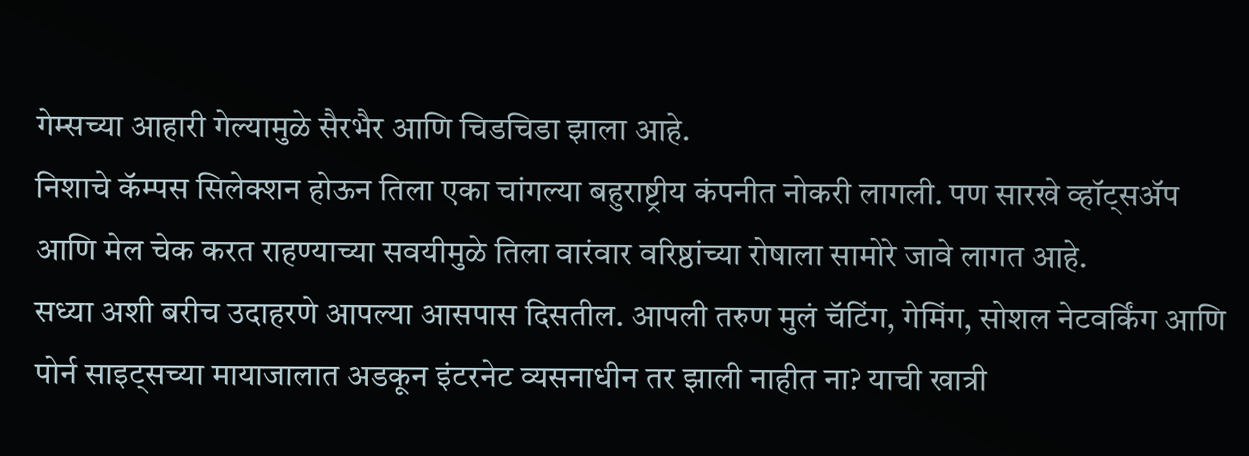गेम्सच्या आहारी गेल्यामुळे सैरभैर आणि चिडचिडा झाला आहे.
निशाचे कॅम्पस सिलेक्शन होऊन तिला एका चांगल्या बहुराष्ट्रीय कंपनीत नोकरी लागली. पण सारखे व्हॉट्सॲप आणि मेल चेक करत राहण्याच्या सवयीमुळे तिला वारंवार वरिष्ठांच्या रोषाला सामोरे जावे लागत आहे.
सध्या अशी बरीच उदाहरणे आपल्या आसपास दिसतील. आपली तरुण मुलं चॅटिंग, गेमिंग, सोशल नेटवर्किंग आणि पोर्न साइट्सच्या मायाजालात अडकून इंटरनेट व्यसनाधीन तर झाली नाहीत ना? याची खात्री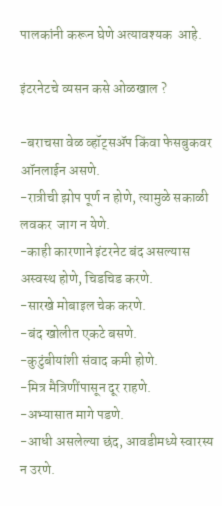पालकांनी करून घेणे अत्यावश्यक  आहे.

इंटरनेटचे व्यसन कसे ओळखाल ?

-बराचसा वेळ व्हॉट्सॲप किंवा फेसबुकवर ऑनलाईन असणे.
-रात्रीची झोप पूर्ण न होणे, त्यामुळे सकाळी लवकर  जाग न येणे.
-काही कारणाने इंटरनेट बंद असल्यास अस्वस्थ होणे, चिडचिड करणे.
-सारखे मोबाइल चेक करणे.
-बंद खोलीत एकटे बसणे.
-कुटुंबीयांशी संवाद कमी होणे.
-मित्र मैत्रिणींपासून दूर राहणे.
-अभ्यासात मागे पडणे.
-आधी असलेल्या छंद, आवडीमध्ये स्वारस्य न उरणे.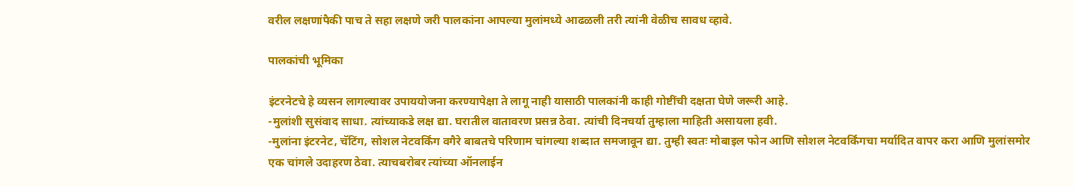वरील लक्षणांपैकी पाच ते सहा लक्षणे जरी पालकांना आपल्या मुलांमध्ये आढळली तरी त्यांनी वेळीच सावध व्हावे.

पालकांची भूमिका

इंटरनेटचे हे व्यसन लागल्यावर उपाययोजना करण्यापेक्षा ते लागू नाही यासाठी पालकांनी काही गोष्टींची दक्षता घेणे जरूरी आहे.
-मुलांशी सुसंवाद साधा. त्यांच्याकडे लक्ष द्या. घरातील वातावरण प्रसन्न ठेवा. त्यांची दिनचर्या तुम्हाला माहिती असायला हवी.
-मुलांना इंटरनेट, चॅटिंग, सोशल नेटवर्किंग वगैरे बाबतचे परिणाम चांगल्या शब्दात समजावून द्या. तुम्ही स्वतः मोबाइल फोन आणि सोशल नेटवर्किंगचा मर्यादित वापर करा आणि मुलांसमोर एक चांगले उदाहरण ठेवा. त्याचबरोबर त्यांच्या ऑनलाईन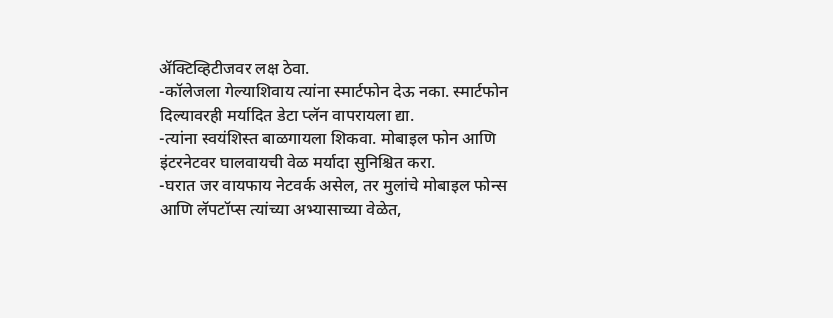ॲक्टिव्हिटीजवर लक्ष ठेवा.
-कॉलेजला गेल्याशिवाय त्यांना स्मार्टफोन देऊ नका. स्मार्टफोन दिल्यावरही मर्यादित डेटा प्लॅन वापरायला द्या.
-त्यांना स्वयंशिस्त बाळगायला शिकवा. मोबाइल फोन आणि इंटरनेटवर घालवायची वेळ मर्यादा सुनिश्चित करा.
-घरात जर वायफाय नेटवर्क असेल, तर मुलांचे मोबाइल फोन्स आणि लॅपटॉप्स त्यांच्या अभ्यासाच्या वेळेत,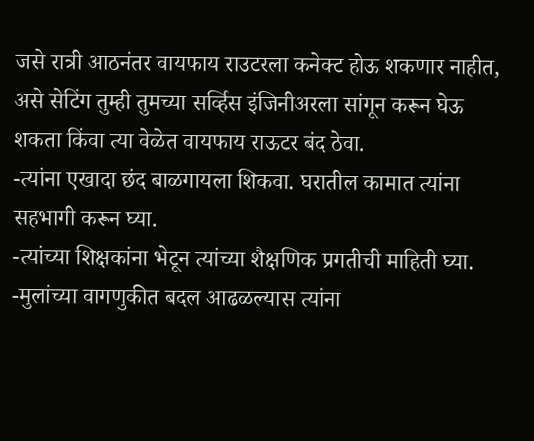जसे रात्री आठनंतर वायफाय राउटरला कनेक्ट होऊ शकणार नाहीत, असे सेटिंग तुम्ही तुमच्या सर्व्हिस इंजिनीअरला सांगून करून घेऊ शकता किंवा त्या वेळेत वायफाय राऊटर बंद ठेवा.
-त्यांना एखादा छंद बाळगायला शिकवा. घरातील कामात त्यांना सहभागी करून घ्या.
-त्यांच्या शिक्षकांना भेटून त्यांच्या शैक्षणिक प्रगतीची माहिती घ्या.
-मुलांच्या वागणुकीत बदल आढळल्यास त्यांना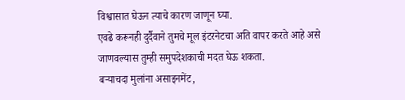विश्वासात घेऊन त्याचे कारण जाणून घ्या.
एवढे करूनही दुर्दैवाने तुमचे मूल इंटरनेटचा अति वापर करते आहे असे जाणवल्यास तुम्ही समुपदेशकाची मदत घेऊ शकता.
बऱ्याचदा मुलांना असाइनमेंट,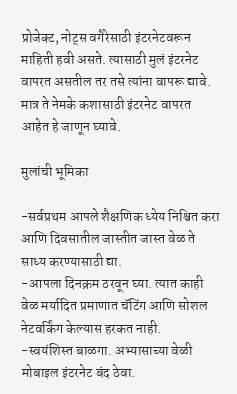प्रोजेक्ट, नोट्स वगैरेसाठी इंटरनेटवरून माहिती हवी असते. त्यासाठी मुलं इंटरनेट वापरत असतील तर तसे त्यांना वापरू द्यावे. मात्र ते नेमके कशासाठी इंटरनेट वापरत आहेत हे जाणून घ्यावे.

मुलांची भूमिका

-सर्वप्रथम आपले शैक्षणिक ध्येय निश्चित करा आणि दिवसातील जास्तीत जास्त वेळ ते साध्य करण्यासाठी द्या.
-आपला दिनक्रम ठरवून घ्या. त्यात काही वेळ मर्यादित प्रमाणात चॅटिंग आणि सोशल नेटवर्किंग केल्यास हरकत नाही.
-स्वयंशिस्त बाळगा. अभ्यासाच्या वेळी मोबाइल इंटरनेट बंद ठेवा.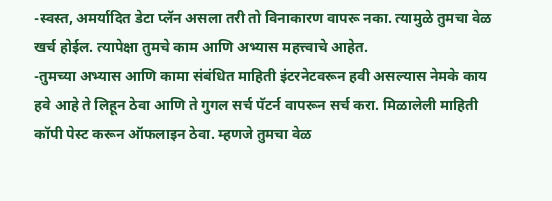-स्वस्त, अमर्यादित डेटा प्लॅन असला तरी तो विनाकारण वापरू नका. त्यामुळे तुमचा वेळ खर्च होईल. त्यापेक्षा तुमचे काम आणि अभ्यास महत्त्वाचे आहेत.
-तुमच्या अभ्यास आणि कामा संबंधित माहिती इंटरनेटवरून हवी असल्यास नेमके काय हवे आहे ते लिहून ठेवा आणि ते गुगल सर्च पॅटर्न वापरून सर्च करा. मिळालेली माहिती कॉपी पेस्ट करून ऑफलाइन ठेवा. म्हणजे तुमचा वेळ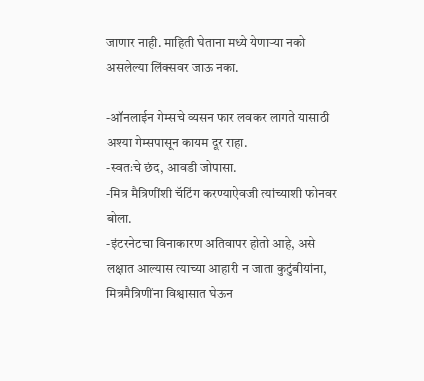जाणार नाही. माहिती घेताना मध्ये येणाऱ्या नको असलेल्या लिंक्सवर जाऊ नका.

-ऑनलाईन गेम्सचे व्यसन फार लवकर लागते यासाठी अश्या गेम्सपासून कायम दूर राहा.
-स्वतःचे छंद, आवडी जोपासा.
-मित्र मैत्रिणींशी चॅटिंग करण्याऐवजी त्यांच्याशी फोनवर बोला.
-इंटरनेटचा विनाकारण अतिवापर होतो आहे, असे लक्षात आल्यास त्याच्या आहारी न जाता कुटुंबीयांना, मित्रमैत्रिणींना विश्वासात घेऊन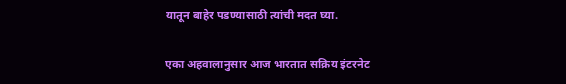यातून बाहेर पडण्यासाठी त्यांची मदत घ्या.

एका अहवालानुसार आज भारतात सक्रिय इंटरनेट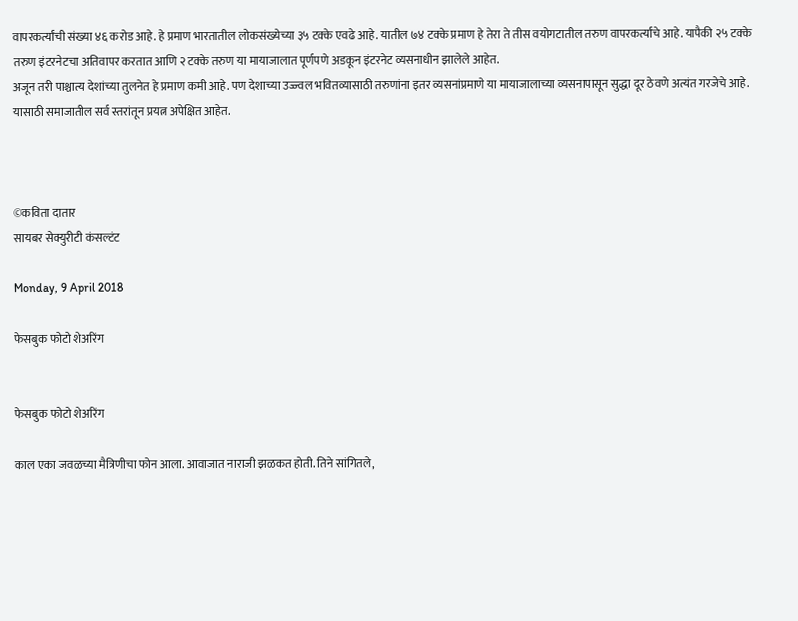वापरकर्त्यांची संख्या ४६ करोड आहे. हे प्रमाण भारतातील लोकसंख्येच्या ३५ टक्के एवढे आहे. यातील ७४ टक्के प्रमाण हे तेरा ते तीस वयोगटातील तरुण वापरकर्त्यांचे आहे. यापैकी २५ टक्के तरुण इंटरनेटचा अतिवापर करतात आणि २ टक्के तरुण या मायाजालात पूर्णपणे अडकून इंटरनेट व्यसनाधीन झालेले आहेत.
अजून तरी पाश्चात्य देशांच्या तुलनेत हे प्रमाण कमी आहे. पण देशाच्या उज्ज्वल भवितव्यासाठी तरुणांना इतर व्यसनांप्रमाणे या मायाजालाच्या व्यसनापासून सुद्धा दूर ठेवणे अत्यंत गरजेचे आहे. यासाठी समाजातील सर्व स्तरांतून प्रयत्न अपेक्षित आहेत.



©कविता दातार
सायबर सेक्युरीटी कंसल्टंट

Monday, 9 April 2018

फेसबुक फोटो शेअरिंग


फेसबुक फोटो शेअरिंग

काल एका जवळच्या मैत्रिणीचा फोन आला. आवाजात नाराजी झळकत होती. तिने सांगितले,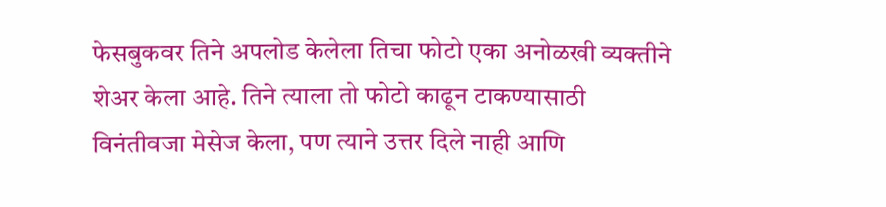फेसबुकवर तिने अपलोड केलेला तिचा फोटो एका अनोळखी व्यक्तीने शेअर केला आहे. तिने त्याला तो फोटो काढून टाकण्यासाठी विनंतीवजा मेसेज केला, पण त्याने उत्तर दिले नाही आणि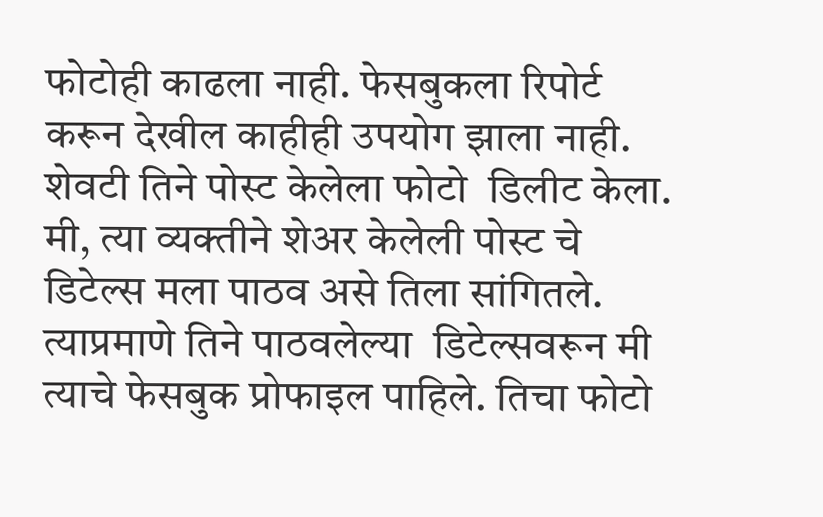फोटोही काढला नाही. फेसबुकला रिपोर्ट करून देखील काहीही उपयोग झाला नाही. शेवटी तिने पोस्ट केलेला फोटो  डिलीट केला. मी, त्या व्यक्तीने शेअर केलेली पोस्ट चे डिटेल्स मला पाठव असे तिला सांगितले. त्याप्रमाणे तिने पाठवलेल्या  डिटेल्सवरून मी त्याचे फेसबुक प्रोफाइल पाहिले. तिचा फोटो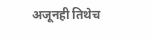अजूनही तिथेच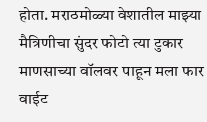होता. मराठमोळ्या वेशातील माझ्या मैत्रिणीचा सुंदर फोटो त्या टुकार माणसाच्या वॉलवर पाहून मला फार वाईट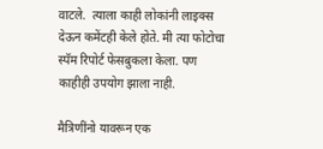वाटले.  त्याला काही लोकांनी लाइक्स देऊन कमेंटही केले होते. मी त्या फोटोचा स्पॅम रिपोर्ट फेसबुकला केला. पण काहीही उपयोग झाला नाही.

मैत्रिणींनो यावरून एक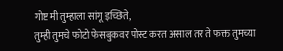गोष्ट मी तुम्हाला सांगू इच्छिते,
तुम्ही तुमचे फोटो फेसबुकवर पोस्ट करत असाल तर ते फक्त तुमच्या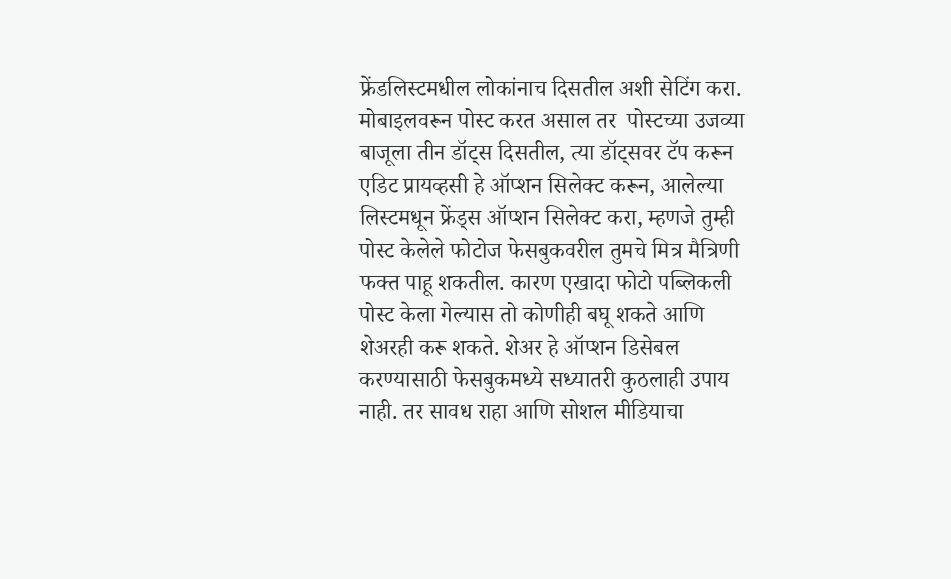फ्रेंडलिस्टमधील लोकांनाच दिसतील अशी सेटिंग करा. मोबाइलवरून पोस्ट करत असाल तर  पोस्टच्या उजव्या बाजूला तीन डॉट्स दिसतील, त्या डॉट्सवर टॅप करून एडिट प्रायव्हसी हे ऑप्शन सिलेक्ट करून, आलेल्या लिस्टमधून फ्रेंड्स ऑप्शन सिलेक्ट करा, म्हणजे तुम्ही पोस्ट केलेले फोटोज फेसबुकवरील तुमचे मित्र मैत्रिणी फक्त पाहू शकतील. कारण एखादा फोटो पब्लिकली पोस्ट केला गेल्यास तो कोणीही बघू शकते आणि शेअरही करू शकते. शेअर हे ऑप्शन डिसेबल करण्यासाठी फेसबुकमध्ये सध्यातरी कुठलाही उपाय नाही. तर सावध राहा आणि सोशल मीडियाचा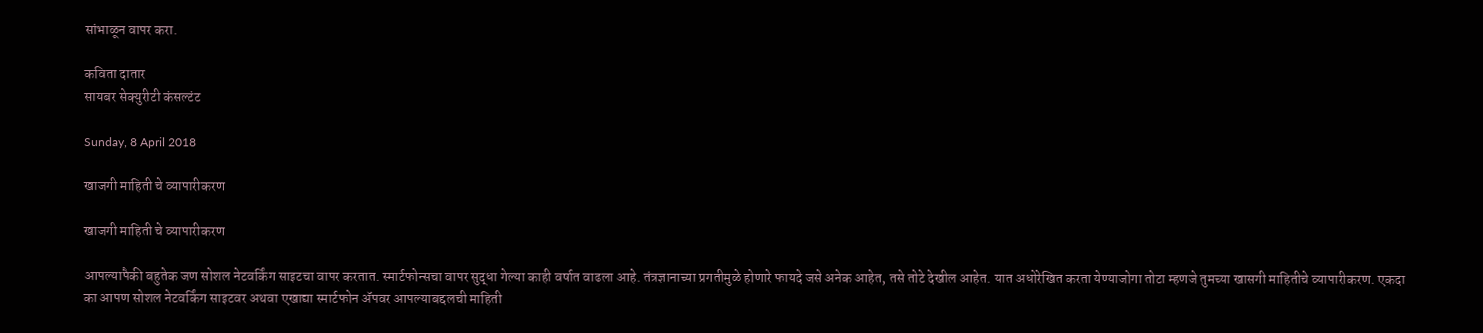सांभाळून वापर करा.

कविता दातार
सायबर सेक्युरीटी कंसल्टंट

Sunday, 8 April 2018

खाजगी माहिती चे व्यापारीकरण

खाजगी माहिती चे व्यापारीकरण

आपल्यापैकी बहुतेक जण सोशल नेटवर्किंग साइटचा वापर करतात. स्मार्टफोन्सचा वापर सुद्धा गेल्या काही वर्षात वाढला आहे. तंत्रज्ञानाच्या प्रगतीमुळे होणारे फायदे जसे अनेक आहेत, तसे तोटे देखील आहेत. यात अधोरेखित करता येण्याजोगा तोटा म्हणजे तुमच्या खासगी माहितीचे व्यापारीकरण. एकदा का आपण सोशल नेटवर्किंग साइटवर अथवा एखाद्या स्मार्टफोन ॲपवर आपल्याबद्दलची माहिती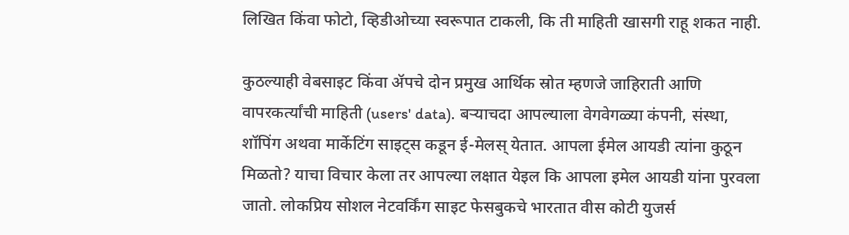लिखित किंवा फोटो, व्हिडीओच्या स्वरूपात टाकली, कि ती माहिती खासगी राहू शकत नाही.

कुठल्याही वेबसाइट किंवा ॲपचे दोन प्रमुख आर्थिक स्रोत म्हणजे जाहिराती आणि  वापरकर्त्यांची माहिती (users' data). बऱ्याचदा आपल्याला वेगवेगळ्या कंपनी, संस्था, शॉपिंग अथवा मार्केटिंग साइट्स कडून ई-मेलस् येतात. आपला ईमेल आयडी त्यांना कुठून मिळतो? याचा विचार केला तर आपल्या लक्षात येइल कि आपला इमेल आयडी यांना पुरवला जातो. लोकप्रिय सोशल नेटवर्किंग साइट फेसबुकचे भारतात वीस कोटी युजर्स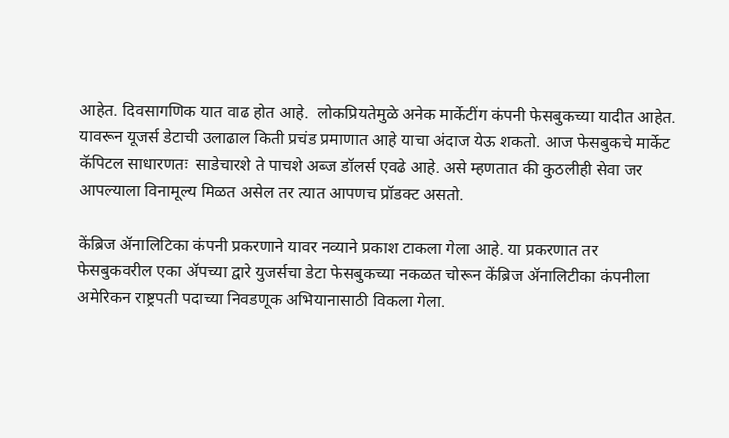आहेत. दिवसागणिक यात वाढ होत आहे.  लोकप्रियतेमुळे अनेक मार्केटींग कंपनी फेसबुकच्या यादीत आहेत. यावरून यूजर्स डेटाची उलाढाल किती प्रचंड प्रमाणात आहे याचा अंदाज येऊ शकतो. आज फेसबुकचे मार्केट कॅपिटल साधारणतः  साडेचारशे ते पाचशे अब्ज डॉलर्स एवढे आहे. असे म्हणतात की कुठलीही सेवा जर आपल्याला विनामूल्य मिळत असेल तर त्यात आपणच प्रॉडक्ट असतो.

केंब्रिज ॲनालिटिका कंपनी प्रकरणाने यावर नव्याने प्रकाश टाकला गेला आहे. या प्रकरणात तर फेसबुकवरील एका ॲपच्या द्वारे युजर्सचा डेटा फेसबुकच्या नकळत चोरून केंब्रिज ॲनालिटीका कंपनीला अमेरिकन राष्ट्रपती पदाच्या निवडणूक अभियानासाठी विकला गेला.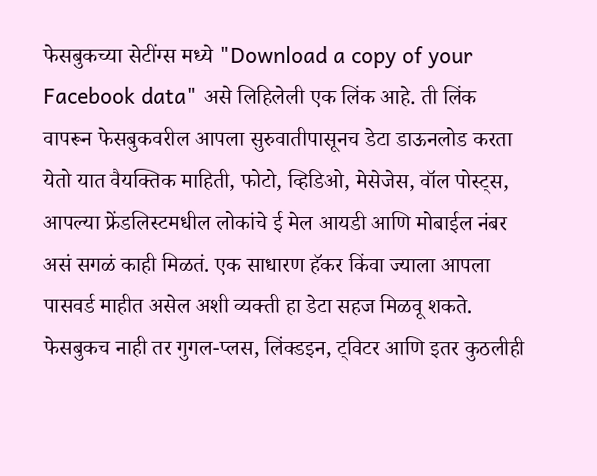फेसबुकच्या सेटींग्स मध्ये "Download a copy of your Facebook data" असे लिहिलेली एक लिंक आहे. ती लिंक वापरून फेसबुकवरील आपला सुरुवातीपासूनच डेटा डाऊनलोड करता येतो यात वैयक्तिक माहिती, फोटो, व्हिडिओ, मेसेजेस, वॉल पोस्ट्स, आपल्या फ्रेंडलिस्टमधील लोकांचे ई मेल आयडी आणि मोबाईल नंबर असं सगळं काही मिळतं. एक साधारण हॅकर किंवा ज्याला आपला पासवर्ड माहीत असेल अशी व्यक्ती हा डेटा सहज मिळवू शकते. फेसबुकच नाही तर गुगल-प्लस, लिंक्डइन, ट्विटर आणि इतर कुठलीही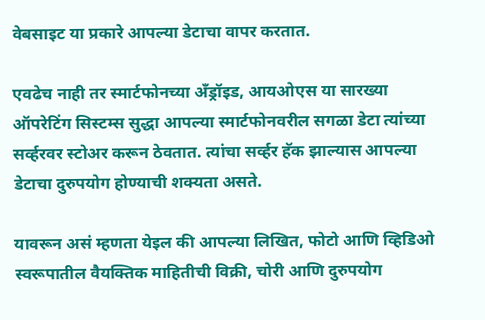वेबसाइट या प्रकारे आपल्या डेटाचा वापर करतात.

एवढेच नाही तर स्मार्टफोनच्या अँड्रॉइड, आयओएस या सारख्या ऑपरेटिंग सिस्टम्स सुद्धा आपल्या स्मार्टफोनवरील सगळा डेटा त्यांच्या सर्व्हरवर स्टोअर करून ठेवतात. त्यांचा सर्व्हर हॅक झाल्यास आपल्या डेटाचा दुरुपयोग होण्याची शक्यता असते.

यावरून असं म्हणता येइल की आपल्या लिखित, फोटो आणि व्हिडिओ स्वरूपातील वैयक्तिक माहितीची विक्री, चोरी आणि दुरुपयोग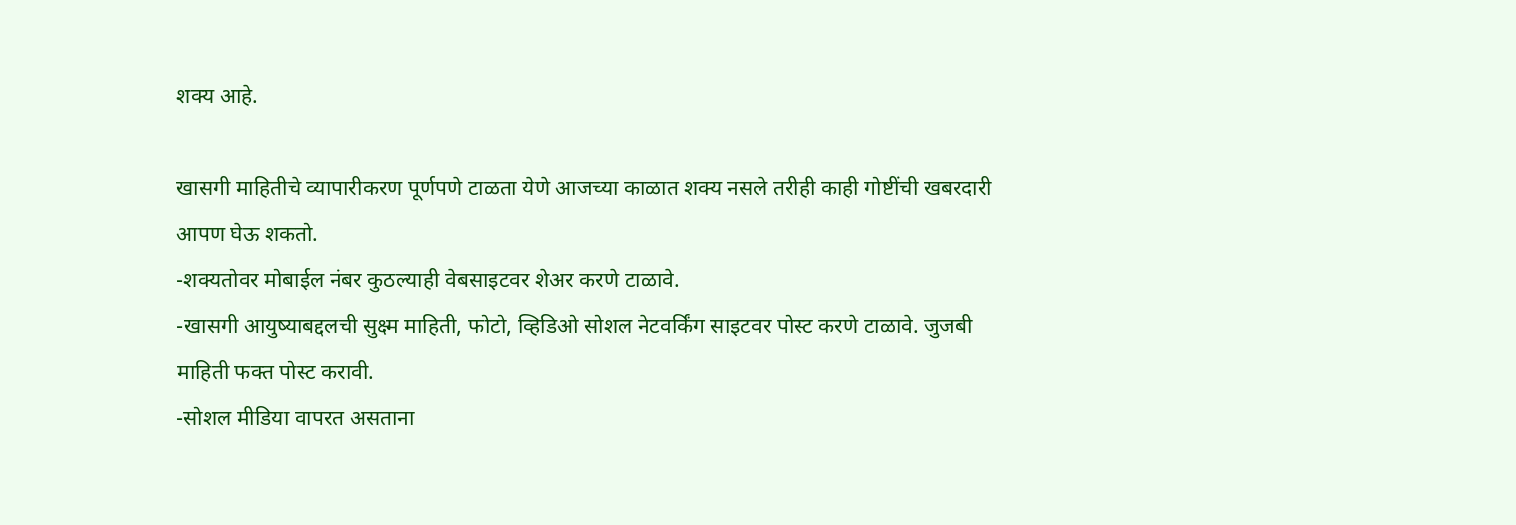शक्य आहे.

खासगी माहितीचे व्यापारीकरण पूर्णपणे टाळता येणे आजच्या काळात शक्य नसले तरीही काही गोष्टींची खबरदारी  आपण घेऊ शकतो.
-शक्यतोवर मोबाईल नंबर कुठल्याही वेबसाइटवर शेअर करणे टाळावे.
-खासगी आयुष्याबद्दलची सुक्ष्म माहिती, फोटो, व्हिडिओ सोशल नेटवर्किंग साइटवर पोस्ट करणे टाळावे. जुजबी माहिती फक्त पोस्ट करावी.
-सोशल मीडिया वापरत असताना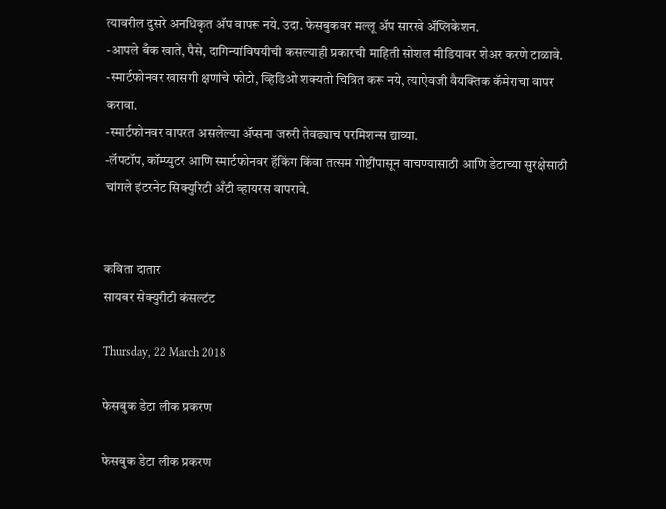त्यावरील दुसरे अनधिकृत अ‍ॅप वापरू नये. उदा. फेसबुकवर मल्लू अ‍ॅप सारखे अ‍ॅप्लिकेशन.
-आपले बँक खाते, पैसे, दागिन्यांविषयीची कसल्याही प्रकारची माहिती सोशल मीडियावर शेअर करणे टाळावे.
-स्मार्टफोनवर खासगी क्षणांचे फोटो, व्हिडिओ शक्यतो चित्रित करू नये, त्याऐवजी वैयक्तिक कॅमेराचा वापर करावा.
-स्मार्टफोनवर वापरत असलेल्या ॲप्सना जरुरी तेवढ्याच परमिशन्स द्याव्या.
-लॅपटॉप, कॉम्प्युटर आणि स्मार्टफोनवर हॅकिंग किंवा तत्सम गोष्टींपासून वाचण्यासाठी आणि डेटाच्या सुरक्षेसाठी चांगले इंटरनेट सिक्युरिटी अँटी व्हायरस वापरावे.


कविता दातार
सायबर सेक्युरीटी कंसल्टंट

Thursday, 22 March 2018

फेसबुक डेटा लीक प्रकरण

फेसबुक डेटा लीक प्रकरण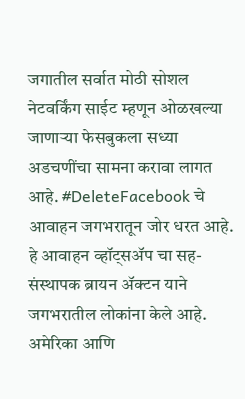जगातील सर्वात मोठी सोशल नेटवर्किंग साईट म्हणून ओळखल्या जाणार्‍या फेसबुकला सध्या अडचणींचा सामना करावा लागत आहे. #DeleteFacebook चे आवाहन जगभरातून जोर धरत आहे. हे आवाहन व्हॉट्सॲप चा सह-संस्थापक ब्रायन ॲक्टन याने जगभरातील लोकांना केले आहे.  अमेरिका आणि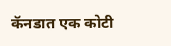कॅनडात एक कोटी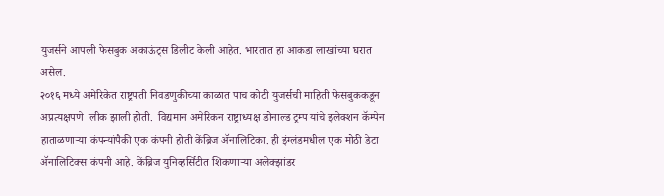युजर्सने आपली फेसबुक अकाऊंट्स डिलीट केली आहेत. भारतात हा आकडा लाखांच्या घरात असेल.
२०१६ मध्ये अमेरिकेत राष्ट्रपती निवडणुकीच्या काळात पाच कोटी युजर्सची माहिती फेसबुककडून अप्रत्यक्षपणे  लीक झाली होती.  विद्यमान अमेरिकन राष्ट्राध्यक्ष डोनाल्ड ट्रम्प यांचे इलेक्शन कॅम्पेन हाताळणाऱ्या कंपन्यांपैकी एक कंपनी होती केंब्रिज ॲनालिटिका. ही इंग्लंडमधील एक मोठी डेटा ॲनालिटिक्स कंपनी आहे. केंब्रिज युनिव्हर्सिटीत शिकणार्‍या अलेक्झांडर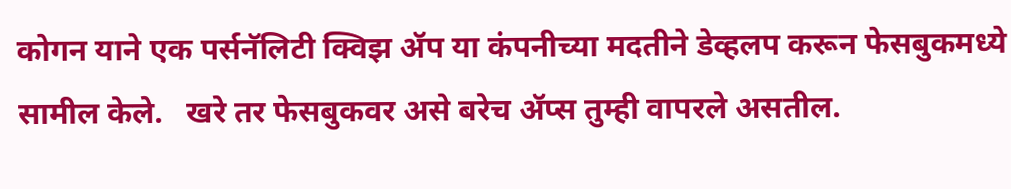कोगन याने एक पर्सनॅलिटी क्विझ ॲप या कंपनीच्या मदतीने डेव्हलप करून फेसबुकमध्ये सामील केले.   खरे तर फेसबुकवर असे बरेच ॲप्स तुम्ही वापरले असतील.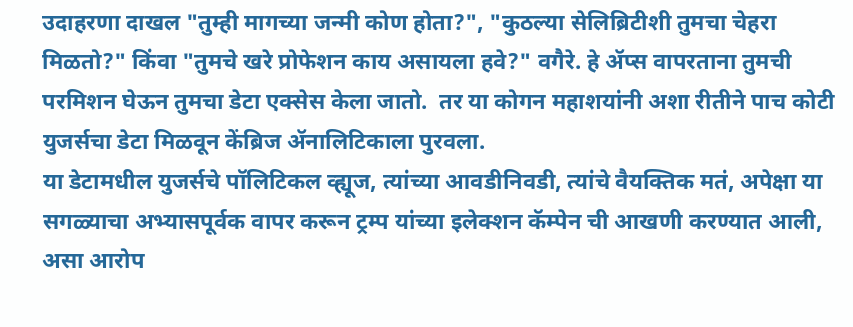उदाहरणा दाखल "तुम्ही मागच्या जन्मी कोण होता?", "कुठल्या सेलिब्रिटीशी तुमचा चेहरा मिळतो?" किंवा "तुमचे खरे प्रोफेशन काय असायला हवे?" वगैरे. हे ॲप्स वापरताना तुमची परमिशन घेऊन तुमचा डेटा एक्सेस केला जातो.  तर या कोगन महाशयांनी अशा रीतीने पाच कोटी युजर्सचा डेटा मिळवून केंब्रिज ॲनालिटिकाला पुरवला.
या डेटामधील युजर्सचे पॉलिटिकल व्ह्यूज, त्यांच्या आवडीनिवडी, त्यांचे वैयक्तिक मतं, अपेक्षा या सगळ्याचा अभ्यासपूर्वक वापर करून ट्रम्प यांच्या इलेक्शन कॅम्पेन ची आखणी करण्यात आली, असा आरोप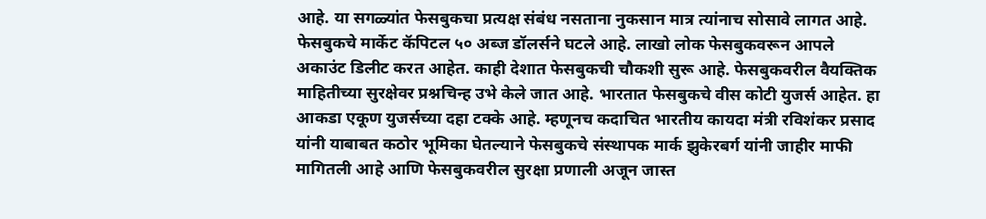आहे. या सगळ्यांत फेसबुकचा प्रत्यक्ष संबंध नसताना नुकसान मात्र त्यांनाच सोसावे लागत आहे. फेसबुकचे मार्केट कॅपिटल ५० अब्ज डॉलर्सने घटले आहे. लाखो लोक फेसबुकवरून आपले अकाउंट डिलीट करत आहेत. काही देशात फेसबुकची चौकशी सुरू आहे. फेसबुकवरील वैयक्तिक माहितीच्या सुरक्षेवर प्रश्नचिन्ह उभे केले जात आहे. भारतात फेसबुकचे वीस कोटी युजर्स आहेत. हा आकडा एकूण युजर्सच्या दहा टक्के आहे. म्हणूनच कदाचित भारतीय कायदा मंत्री रविशंकर प्रसाद यांनी याबाबत कठोर भूमिका घेतल्याने फेसबुकचे संस्थापक मार्क झुकेरबर्ग यांनी जाहीर माफी मागितली आहे आणि फेसबुकवरील सुरक्षा प्रणाली अजून जास्त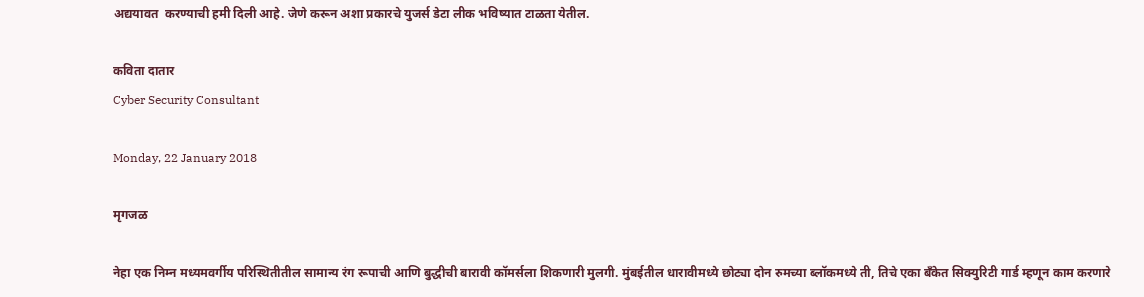अद्ययावत  करण्याची हमी दिली आहे. जेणे करून अशा प्रकारचे युजर्स डेटा लीक भविष्यात टाळता येतील.

कविता दातार
Cyber Security Consultant

Monday, 22 January 2018

मृगजळ

नेहा एक निम्न मध्यमवर्गीय परिस्थितीतील सामान्य रंग रूपाची आणि बुद्धीची बारावी कॉमर्सला शिकणारी मुलगी. मुंबईतील धारावीमध्ये छोट्या दोन रुमच्या ब्लॉकमध्ये ती, तिचे एका बँकेत सिक्युरिटी गार्ड म्हणून काम करणारे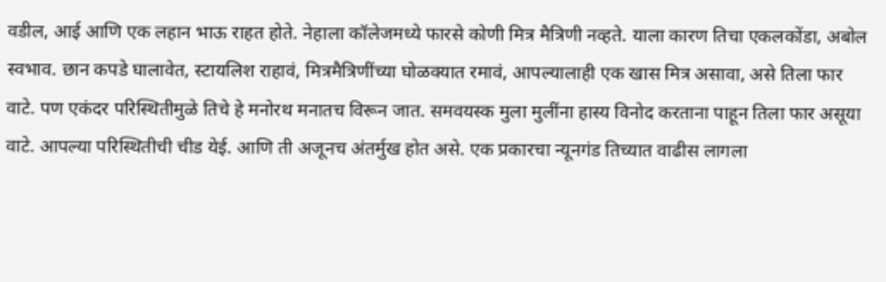वडील, आई आणि एक लहान भाऊ राहत होते. नेहाला कॉलेजमध्ये फारसे कोणी मित्र मैत्रिणी नव्हते. याला कारण तिचा एकलकोंडा, अबोल स्वभाव. छान कपडे घालावेत, स्टायलिश राहावं, मित्रमैत्रिणींच्या घोळक्यात रमावं, आपल्यालाही एक खास मित्र असावा, असे तिला फार वाटे. पण एकंदर परिस्थितीमुळे तिचे हे मनोरथ मनातच विरून जात. समवयस्क मुला मुलींना हास्य विनोद करताना पाहून तिला फार असूया वाटे. आपल्या परिस्थितीची चीड येई. आणि ती अजूनच अंतर्मुख होत असे. एक प्रकारचा न्यूनगंड तिच्यात वाढीस लागला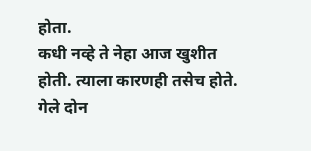होता.
कधी नव्हे ते नेहा आज खुशीत होती. त्याला कारणही तसेच होते. गेले दोन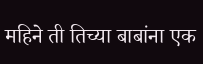महिने ती तिच्या बाबांना एक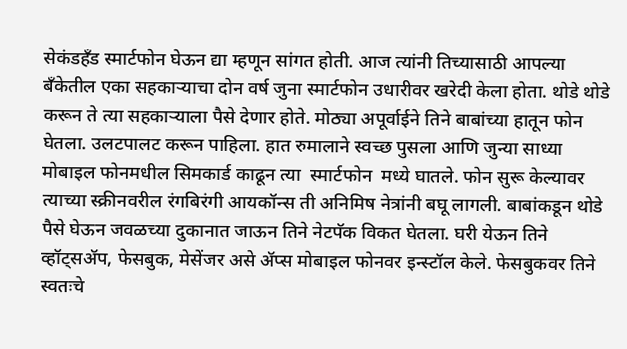सेकंडहँड स्मार्टफोन घेऊन द्या म्हणून सांगत होती. आज त्यांनी तिच्यासाठी आपल्या बँकेतील एका सहकाऱ्याचा दोन वर्ष जुना स्मार्टफोन उधारीवर खरेदी केला होता. थोडे थोडे करून ते त्या सहकाऱ्याला पैसे देणार होते. मोठ्या अपूर्वाईने तिने बाबांच्या हातून फोन घेतला. उलटपालट करून पाहिला. हात रुमालाने स्वच्छ पुसला आणि जुन्या साध्या मोबाइल फोनमधील सिमकार्ड काढून त्या  स्मार्टफोन  मध्ये घातले. फोन सुरू केल्यावर त्याच्या स्क्रीनवरील रंगबिरंगी आयकॉन्स ती अनिमिष नेत्रांनी बघू लागली. बाबांकडून थोडे पैसे घेऊन जवळच्या दुकानात जाऊन तिने नेटपॅक विकत घेतला. घरी येऊन तिने व्हॉट्सॲप, फेसबुक, मेसेंजर असे ॲप्स मोबाइल फोनवर इन्स्टॉल केले. फेसबुकवर तिने स्वतःचे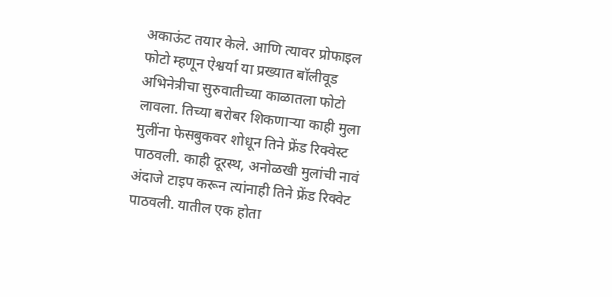अकाऊंट तयार केले. आणि त्यावर प्रोफाइल फोटो म्हणून ऐश्वर्या या प्रख्यात बॉलीवूड अभिनेत्रीचा सुरुवातीच्या काळातला फोटो लावला. तिच्या बरोबर शिकणाऱ्या काही मुला मुलींना फेसबुकवर शोधून तिने फ्रेंड रिक्वेस्ट पाठवली. काही दूरस्थ, अनोळखी मुलांची नावं अंदाजे टाइप करून त्यांनाही तिने फ्रेंड रिक्वेट पाठवली. यातील एक होता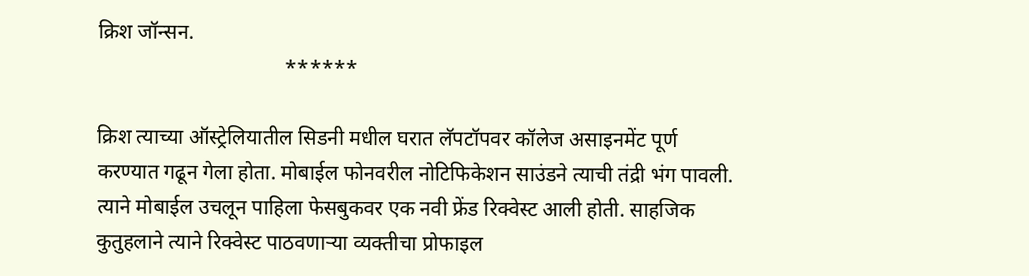क्रिश जॉन्सन.
                                    ******

क्रिश त्याच्या ऑस्ट्रेलियातील सिडनी मधील घरात लॅपटॉपवर कॉलेज असाइनमेंट पूर्ण करण्यात गढून गेला होता. मोबाईल फोनवरील नोटिफिकेशन साउंडने त्याची तंद्री भंग पावली.  त्याने मोबाईल उचलून पाहिला फेसबुकवर एक नवी फ्रेंड रिक्वेस्ट आली होती. साहजिक कुतुहलाने त्याने रिक्वेस्ट पाठवणाऱ्या व्यक्तीचा प्रोफाइल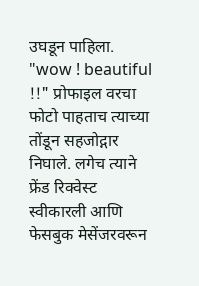उघडून पाहिला. "wow ! beautiful !!" प्रोफाइल वरचा फोटो पाहताच त्याच्या तोंडून सहजोद्गार निघाले. लगेच त्याने फ्रेंड रिक्वेस्ट स्वीकारली आणि फेसबुक मेसेंजरवरून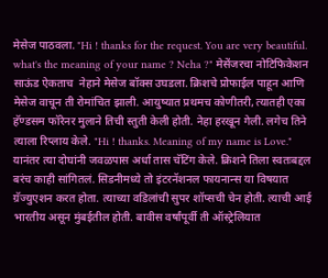मेसेज पाठवला. "Hi ! thanks for the request. You are very beautiful. what's the meaning of your name ? Neha ?" मेसेंजरचा नोटिफिकेशन साऊंड ऐकताच  नेहाने मेसेज बॉक्स उघडला. क्रिशचे प्रोफाईल पाहून आणि मेसेज वाचून ती रोमांचित झाली. आयुष्यात प्रथमच कोणीतरी, त्यातही एका हॅण्डसम फॉरेनर मुलाने तिची स्तुती केली होती. नेहा हरखून गेली. लगेच तिने त्याला रिप्लाय केले. "Hi ! thanks. Meaning of my name is Love." यानंतर त्या दोघांनी जवळपास अर्धा तास चॅटिंग केले. क्रिशने तिला स्वतःबद्दल बरंच काही सांगितलं. सिडनीमध्ये तो इंटरनॅशनल फायनान्स या विषयात ग्रॅज्युएशन करत होता. त्याच्या वडिलांची सुपर शॉप्सची चेन होती. त्याची आई भारतीय असून मुंबईतील होती. बावीस वर्षांपूर्वी ती ऑस्ट्रेलियात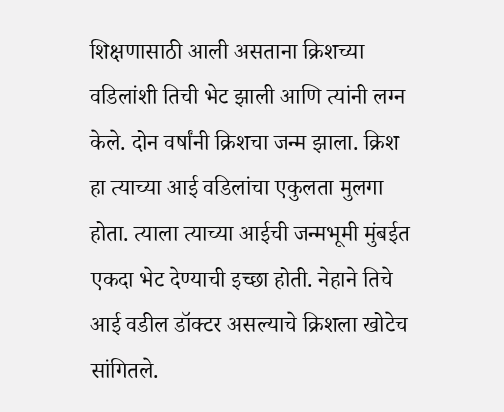शिक्षणासाठी आली असताना क्रिशच्या वडिलांशी तिची भेट झाली आणि त्यांनी लग्न केले. दोन वर्षांनी क्रिशचा जन्म झाला. क्रिश हा त्याच्या आई वडिलांचा एकुलता मुलगा होता. त्याला त्याच्या आईची जन्मभूमी मुंबईत एकदा भेट देण्याची इच्छा होती. नेहाने तिचे आई वडील डॉक्टर असल्याचे क्रिशला खोटेच सांगितले.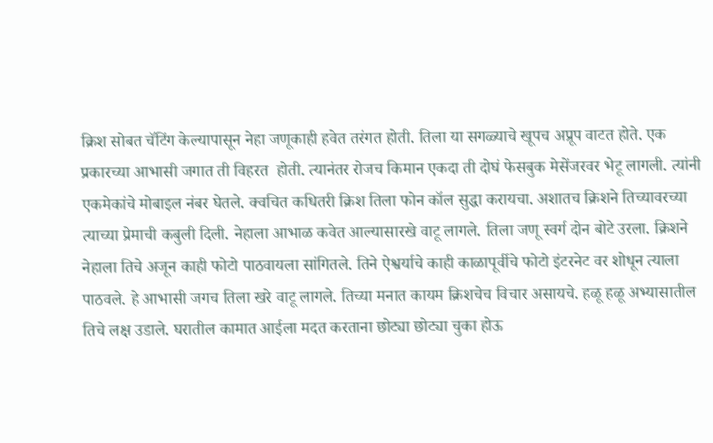क्रिश सोबत चॅटिंग केल्यापासून नेहा जणूकाही हवेत तरंगत होती. तिला या सगळ्याचे खूपच अप्रूप वाटत होते. एक प्रकारच्या आभासी जगात ती विहरत  होती. त्यानंतर रोजच किमान एकदा ती दोघं फेसबुक मेसेंजरवर भेटू लागली. त्यांनी एकमेकांचे मोबाइल नंबर घेतले. क्वचित कधितरी क्रिश तिला फोन कॉल सुद्धा करायचा. अशातच क्रिशने तिच्यावरच्या त्याच्या प्रेमाची कबुली दिली. नेहाला आभाळ कवेत आल्यासारखे वाटू लागले. तिला जणू स्वर्ग दोन बोटे उरला. क्रिशने नेहाला तिचे अजून काही फोटो पाठवायला सांगितले. तिने ऐश्वर्याचे काही काळापूर्वीचे फोटो इंटरनेट वर शोधून त्याला पाठवले. हे आभासी जगच तिला खरे वाटू लागले. तिच्या मनात कायम क्रिशचेच विचार असायचे. हळू हळू अभ्यासातील तिचे लक्ष उडाले. घरातील कामात आईला मदत करताना छोट्या छोट्या चुका होऊ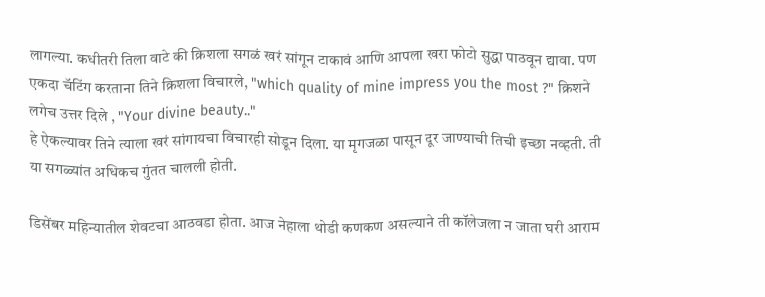लागल्या. कधीतरी तिला वाटे की क्रिशला सगळं खरं सांगून टाकावं आणि आपला खरा फोटो सुद्धा पाठवून द्यावा. पण एकदा चॅटिंग करताना तिने क्रिशला विचारले, "which quality of mine impress you the most ?" क्रिशने लगेच उत्तर दिले , "Your divine beauty.."
हे ऐकल्यावर तिने त्याला खरं सांगायचा विचारही सोडून दिला. या मृगजळा पासून दूर जाण्याची तिची इच्छा नव्हती. ती या सगळ्यांत अधिकच गुंतत चालली होती.

डिसेंबर महिन्यातील शेवटचा आठवडा होता. आज नेहाला थोडी कणकण असल्याने ती कॉलेजला न जाता घरी आराम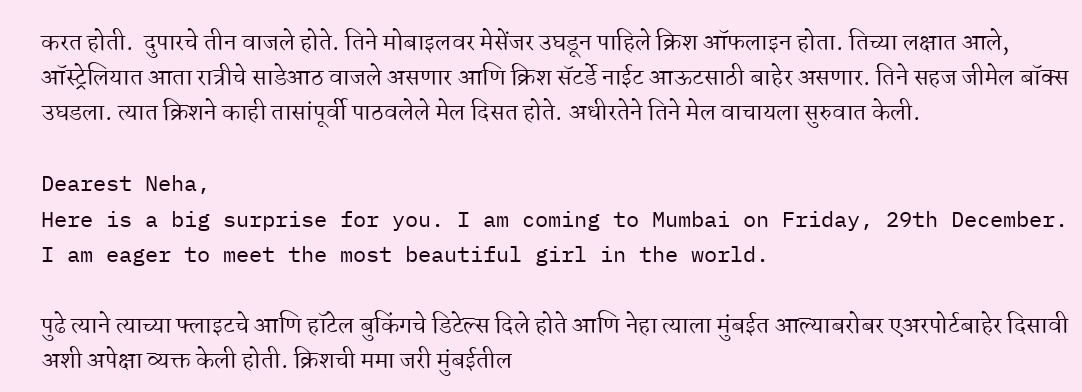करत होती.  दुपारचे तीन वाजले होते. तिने मोबाइलवर मेसेंजर उघडून पाहिले क्रिश ऑफलाइन होता. तिच्या लक्षात आले, ऑस्ट्रेलियात आता रात्रीचे साडेआठ वाजले असणार आणि क्रिश सॅटर्डे नाईट आऊटसाठी बाहेर असणार. तिने सहज जीमेल बॉक्स उघडला. त्यात क्रिशने काही तासांपूर्वी पाठवलेले मेल दिसत होते. अधीरतेने तिने मेल वाचायला सुरुवात केली.

Dearest Neha,
Here is a big surprise for you. I am coming to Mumbai on Friday, 29th December. I am eager to meet the most beautiful girl in the world.

पुढे त्याने त्याच्या फ्लाइटचे आणि हॉटेल बुकिंगचे डिटेल्स दिले होते आणि नेहा त्याला मुंबईत आल्याबरोबर एअरपोर्टबाहेर दिसावी अशी अपेक्षा व्यक्त केली होती. क्रिशची ममा जरी मुंबईतील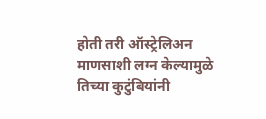होती तरी ऑस्ट्रेलिअन माणसाशी लग्न केल्यामुळे तिच्या कुटुंबियांनी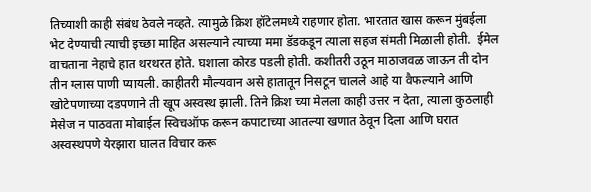तिच्याशी काही संबंध ठेवले नव्हते. त्यामुळे क्रिश हॉटेलमध्ये राहणार होता. भारतात खास करून मुंबईला भेट देण्याची त्याची इच्छा माहित असल्याने त्याच्या ममा डॅडकडून त्याला सहज संमती मिळाली होती.  ईमेल वाचताना नेहाचे हात थरथरत होते. घशाला कोरड पडली होती. कशीतरी उठून माठाजवळ जाऊन ती दोन तीन ग्लास पाणी प्यायली. काहीतरी मौल्यवान असे हातातून निसटून चालले आहे या वैफल्याने आणि खोटेपणाच्या दडपणाने ती खूप अस्वस्थ झाली. तिने क्रिश च्या मेलला काही उत्तर न देता, त्याला कुठलाही मेसेज न पाठवता मोबाईल स्विचऑफ करून कपाटाच्या आतल्या खणात ठेवून दिला आणि घरात अस्वस्थपणे येरझारा घालत विचार करू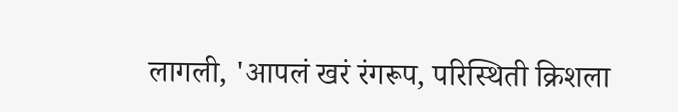लागली, 'आपलं खरं रंगरूप, परिस्थिती क्रिशला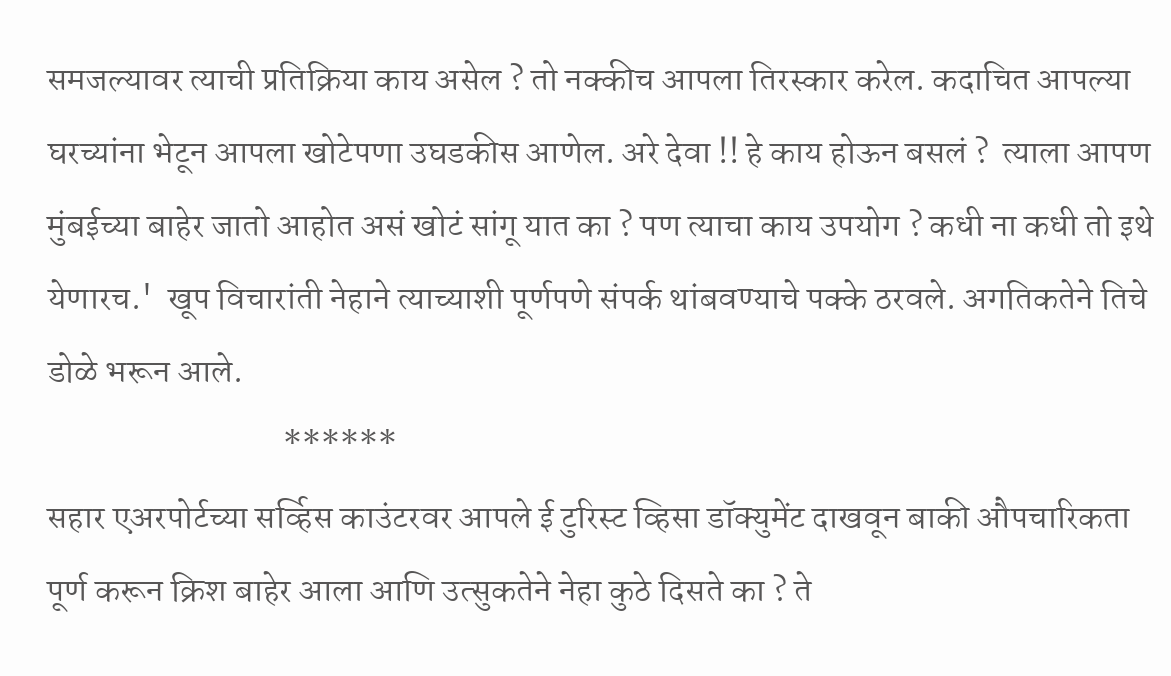समजल्यावर त्याची प्रतिक्रिया काय असेल ? तो नक्कीच आपला तिरस्कार करेल. कदाचित आपल्या घरच्यांना भेटून आपला खोटेपणा उघडकीस आणेल. अरे देवा !! हे काय होऊन बसलं ?  त्याला आपण मुंबईच्या बाहेर जातो आहोत असं खोटं सांगू यात का ? पण त्याचा काय उपयोग ? कधी ना कधी तो इथे येणारच.'  खूप विचारांती नेहाने त्याच्याशी पूर्णपणे संपर्क थांबवण्याचे पक्के ठरवले. अगतिकतेने तिचे डोळे भरून आले.
                                  ******
सहार एअरपोर्टच्या सर्व्हिस काउंटरवर आपले ई टुरिस्ट व्हिसा डॉक्युमेंट दाखवून बाकी औपचारिकता पूर्ण करून क्रिश बाहेर आला आणि उत्सुकतेने नेहा कुठे दिसते का ? ते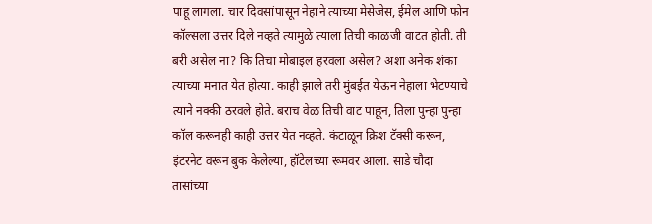पाहू लागला. चार दिवसांपासून नेहाने त्याच्या मेसेजेस, ईमेल आणि फोन कॉल्सला उत्तर दिले नव्हते त्यामुळे त्याला तिची काळजी वाटत होती. ती बरी असेल ना? कि तिचा मोबाइल हरवला असेल? अशा अनेक शंका त्याच्या मनात येत होत्या. काही झाले तरी मुंबईत येऊन नेहाला भेटण्याचे त्याने नक्की ठरवले होते. बराच वेळ तिची वाट पाहून, तिला पुन्हा पुन्हा कॉल करूनही काही उत्तर येत नव्हते. कंटाळून क्रिश टॅक्सी करून, इंटरनेट वरून बुक केलेल्या, हॉटेलच्या रूमवर आला. साडे चौदा तासांच्या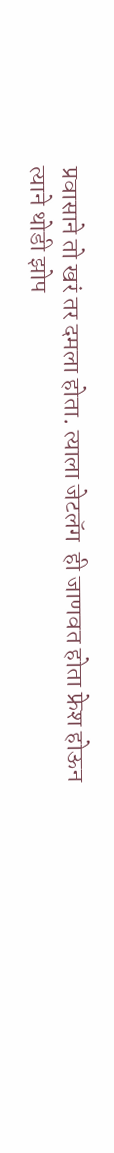प्रवासाने तो खरं तर दमला होता. त्याला जेटलॅग  ही जाणवत होता फ्रेश होऊन त्याने थोडी झोप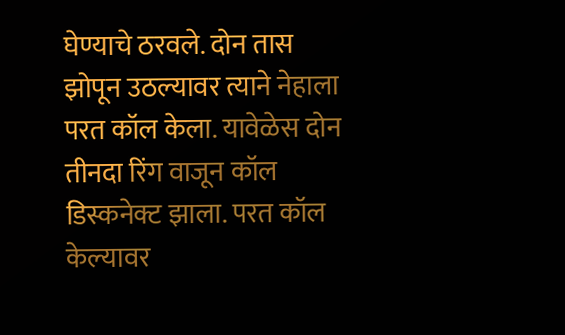घेण्याचे ठरवले. दोन तास झोपून उठल्यावर त्याने नेहाला परत कॉल केला. यावेळेस दोन तीनदा रिंग वाजून कॉल डिस्कनेक्ट झाला. परत कॉल केल्यावर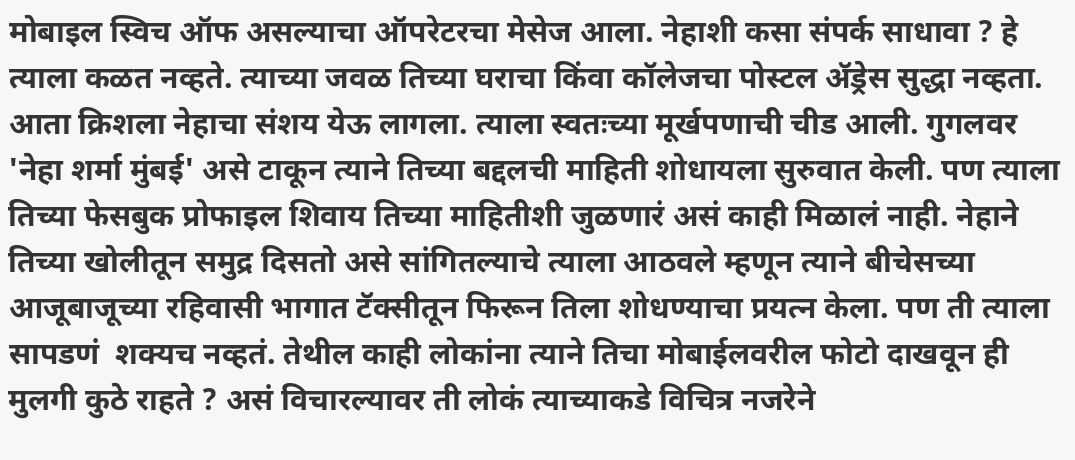मोबाइल स्विच ऑफ असल्याचा ऑपरेटरचा मेसेज आला. नेहाशी कसा संपर्क साधावा ? हे त्याला कळत नव्हते. त्याच्या जवळ तिच्या घराचा किंवा कॉलेजचा पोस्टल ॲड्रेस सुद्धा नव्हता. आता क्रिशला नेहाचा संशय येऊ लागला. त्याला स्वतःच्या मूर्खपणाची चीड आली. गुगलवर 'नेहा शर्मा मुंबई' असे टाकून त्याने तिच्या बद्दलची माहिती शोधायला सुरुवात केली. पण त्याला तिच्या फेसबुक प्रोफाइल शिवाय तिच्या माहितीशी जुळणारं असं काही मिळालं नाही. नेहाने तिच्या खोलीतून समुद्र दिसतो असे सांगितल्याचे त्याला आठवले म्हणून त्याने बीचेसच्या आजूबाजूच्या रहिवासी भागात टॅक्सीतून फिरून तिला शोधण्याचा प्रयत्न केला. पण ती त्याला सापडणं  शक्यच नव्हतं. तेथील काही लोकांना त्याने तिचा मोबाईलवरील फोटो दाखवून ही मुलगी कुठे राहते ? असं विचारल्यावर ती लोकं त्याच्याकडे विचित्र नजरेने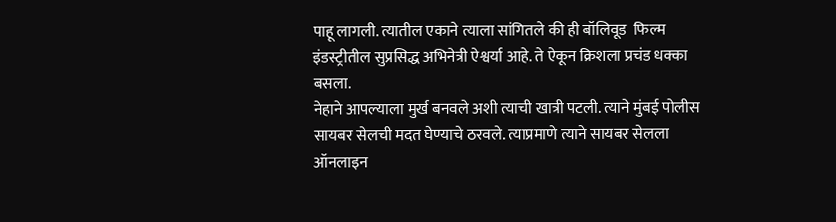पाहू लागली. त्यातील एकाने त्याला सांगितले की ही बॉलिवूड  फिल्म इंडस्ट्रीतील सुप्रसिद्ध अभिनेत्री ऐश्वर्या आहे. ते ऐकून क्रिशला प्रचंड धक्का बसला.
नेहाने आपल्याला मुर्ख बनवले अशी त्याची खात्री पटली. त्याने मुंबई पोलीस सायबर सेलची मदत घेण्याचे ठरवले. त्याप्रमाणे त्याने सायबर सेलला ऑनलाइन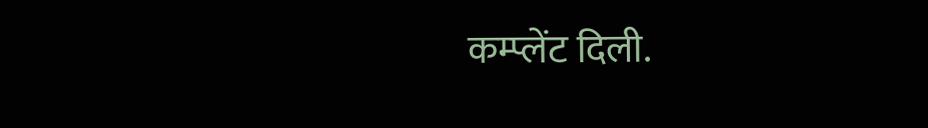कम्प्लेंट दिली.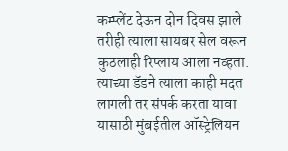कम्प्लेंट देऊन दोन दिवस झाले तरीही त्याला सायबर सेल वरून कुठलाही रिप्लाय आला नव्हता.
त्याच्या डॅडने त्याला काही मदत लागली तर संपर्क करता यावा यासाठी मुंबईतील ऑस्ट्रेलियन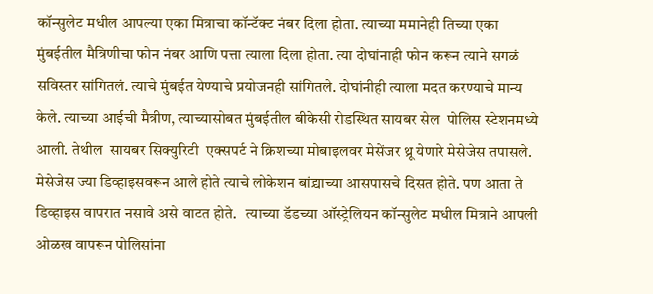कॉन्सुलेट मधील आपल्या एका मित्राचा कॉन्टॅक्ट नंबर दिला होता. त्याच्या ममानेही तिच्या एका मुंबईतील मैत्रिणीचा फोन नंबर आणि पत्ता त्याला दिला होता. त्या दोघांनाही फोन करून त्याने सगळं सविस्तर सांगितलं. त्याचे मुंबईत येण्याचे प्रयोजनही सांगितले. दोघांनीही त्याला मदत करण्याचे मान्य केले. त्याच्या आईची मैत्रीण, त्याच्यासोबत मुंबईतील बीकेसी रोडस्थित सायबर सेल  पोलिस स्टेशनमध्ये आली. तेथील  सायबर सिक्युरिटी  एक्सपर्ट ने क्रिशच्या मोबाइलवर मेसेंजर थ्रू येणारे मेसेजेस तपासले. मेसेजेस ज्या डिव्हाइसवरून आले होते त्याचे लोकेशन बांद्र्याच्या आसपासचे दिसत होते. पण आता ते डिव्हाइस वापरात नसावे असे वाटत होते.   त्याच्या डॅडच्या ऑस्ट्रेलियन कॉन्सुलेट मधील मित्राने आपली ओळख वापरून पोलिसांना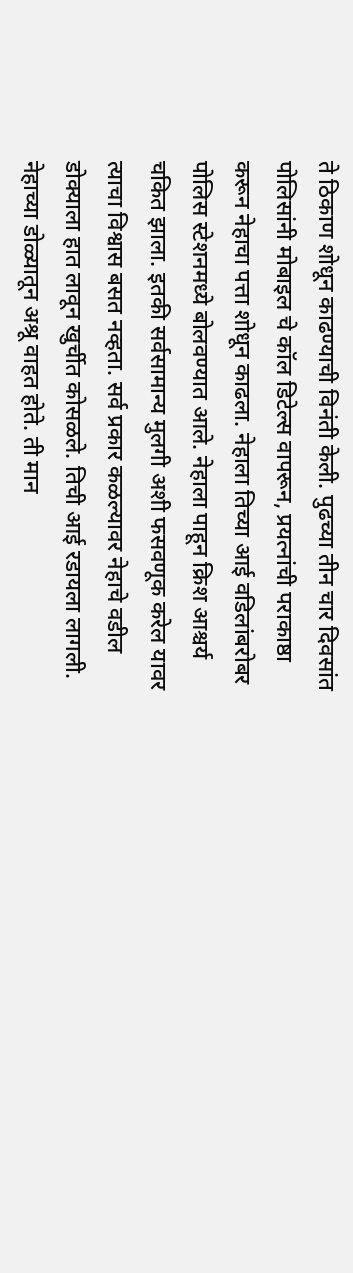ते ठिकाण शोधून काढण्याची विनंती केली. पुढच्या तीन चार दिवसांत पोलिसांनी मोबाइल चे कॉल डिटेल्स वापरून, प्रयत्नांची पराकाष्ठा करून नेहाचा पत्ता शोधून काढला. नेहाला तिच्या आई वडिलांबरोबर पोलिस स्टेशनमध्ये बोलवण्यात आले. नेहाला पाहून क्रिश आश्चर्य चकित झाला. इतकी सर्वसामान्य मुलगी अशी फसवणूक करेल यावर त्याचा विश्वास बसत नव्हता. सर्व प्रकार कळल्यावर नेहाचे वडील डोक्याला हात लावून खुर्चीत कोसळले. तिची आई रडायला लागली. नेहाच्या डोळ्यातून अश्रू वाहत होते. ती मान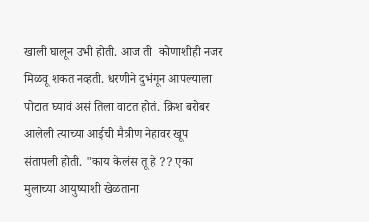खाली घालून उभी होती. आज ती  कोणाशीही नजर मिळवू शकत नव्हती. धरणीने दुभंगून आपल्याला पोटात घ्यावं असं तिला वाटत होतं. क्रिश बरोबर आलेली त्याच्या आईची मैत्रीण नेहावर खूप संतापली होती. "काय केलंस तू हे ?? एका मुलाच्या आयुष्याशी खेळताना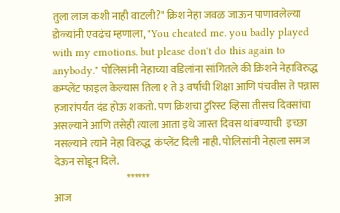तुला लाज कशी नाही वाटली?" क्रिश नेहा जवळ जाऊन पाणावलेल्या डोळ्यांनी एवढंच म्हणाला, "You cheated me. you badly played with my emotions. but please don't do this again to anybody." पोलिसांनी नेहाच्या वडिलांना सांगितले की क्रिशने नेहाविरुद्ध कम्प्लेंट फाइल केल्यास तिला १ ते ३ वर्षांची शिक्षा आणि पंचवीस ते पन्नास हजारांपर्यंत दंड होऊ शकतो. पण क्रिशचा टुरिस्ट व्हिसा तीसच दिवसांचा  असल्याने आणि तसेही त्याला आता इथे जास्त दिवस थांबण्याची  इच्छा नसल्याने त्याने नेहा विरुद्ध  कंप्लेंट दिली नाही. पोलिसांनी नेहाला समज देऊन सोडून दिले.
                                   ******
आज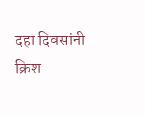दहा दिवसांनी क्रिश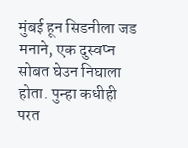मुंबई हून सिडनीला जड मनाने, एक दुस्वप्न सोबत घेउन निघाला होता. पुन्हा कधीही परत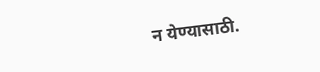न येण्यासाठी.